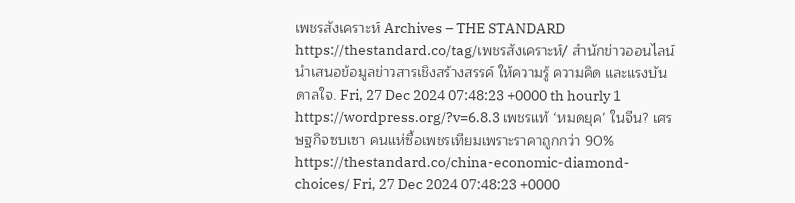เพชรสังเคราะห์ Archives – THE STANDARD https://thestandard.co/tag/เพชรสังเคราะห์/ สำนักข่าวออนไลน์ นำเสนอข้อมูลข่าวสารเชิงสร้างสรรค์ ให้ความรู้ ความคิด และแรงบันดาลใจ. Fri, 27 Dec 2024 07:48:23 +0000 th hourly 1 https://wordpress.org/?v=6.8.3 เพชรแท้ ‘หมดยุค’ ในจีน? เศรษฐกิจซบเซา คนแห่ซื้อเพชรเทียมเพราะราคาถูกกว่า 90% https://thestandard.co/china-economic-diamond-choices/ Fri, 27 Dec 2024 07:48:23 +0000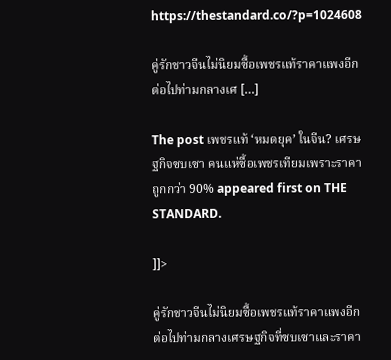https://thestandard.co/?p=1024608

คู่รักชาวจีนไม่นิยมซื้อเพชรแท้ราคาแพงอีกต่อไปท่ามกลางเศ […]

The post เพชรแท้ ‘หมดยุค’ ในจีน? เศรษฐกิจซบเซา คนแห่ซื้อเพชรเทียมเพราะราคาถูกกว่า 90% appeared first on THE STANDARD.

]]>

คู่รักชาวจีนไม่นิยมซื้อเพชรแท้ราคาแพงอีกต่อไปท่ามกลางเศรษฐกิจที่ซบเซาและราคา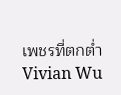เพชรที่ตกต่ำ Vivian Wu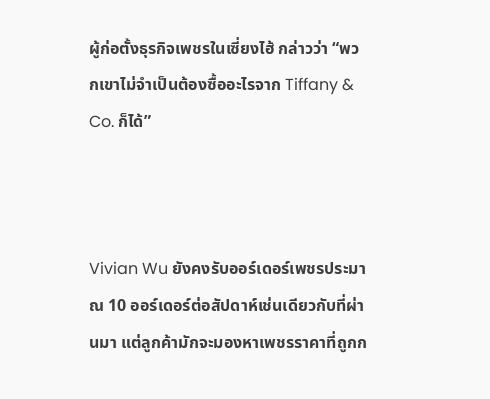ผู้ก่อตั้งธุรกิจเพชรในเซี่ยงไฮ้ กล่าวว่า “พวกเขาไม่จำเป็นต้องซื้ออะไรจาก Tiffany & Co. ก็ได้”



Vivian Wu ยังคงรับออร์เดอร์เพชรประมาณ 10 ออร์เดอร์ต่อสัปดาห์เช่นเดียวกับที่ผ่านมา แต่ลูกค้ามักจะมองหาเพชรราคาที่ถูกก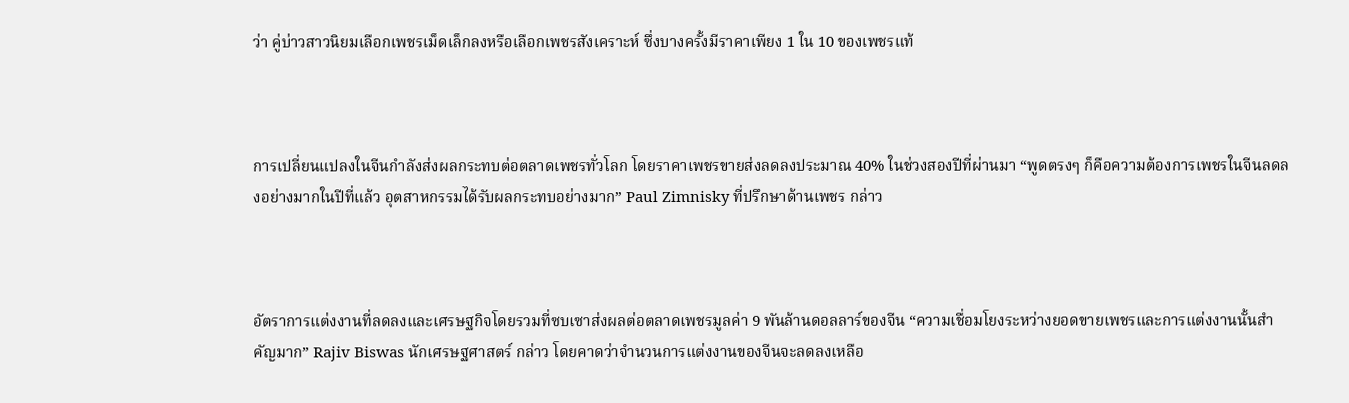ว่า คู่บ่าวสาวนิยมเลือกเพชรเม็ดเล็กลงหรือเลือกเพชรสังเคราะห์ ซึ่งบางครั้งมีราคาเพียง 1 ใน 10 ของเพชรแท้



การเปลี่ยนแปลงในจีนกำลังส่งผลกระทบต่อตลาดเพชรทั่วโลก โดยราคาเพชรขายส่งลดลงประมาณ 40% ในช่วงสองปีที่ผ่านมา “พูดตรงๆ ก็คือความต้องการเพชรในจีนลดลงอย่างมากในปีที่แล้ว อุตสาหกรรมได้รับผลกระทบอย่างมาก” Paul Zimnisky ที่ปรึกษาด้านเพชร กล่าว



อัตราการแต่งงานที่ลดลงและเศรษฐกิจโดยรวมที่ซบเซาส่งผลต่อตลาดเพชรมูลค่า 9 พันล้านดอลลาร์ของจีน “ความเชื่อมโยงระหว่างยอดขายเพชรและการแต่งงานนั้นสำคัญมาก” Rajiv Biswas นักเศรษฐศาสตร์ กล่าว โดยคาดว่าจำนวนการแต่งงานของจีนจะลดลงเหลือ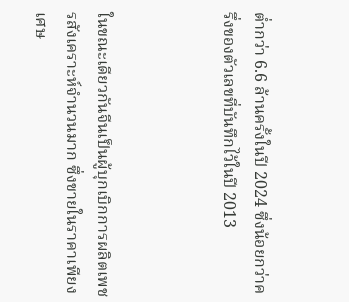ต่ำกว่า 6.6 ล้านครั้งในปี 2024 ซึ่งน้อยกว่าครึ่งของตัวเลขที่บันทึกไว้ในปี 2013



ในขณะเดียวกันจีนเป็นผู้บุกเบิกการผลิตเพชรสังเคราะห์จำนวนมาก ซึ่งขายในราคาเพียงเศษ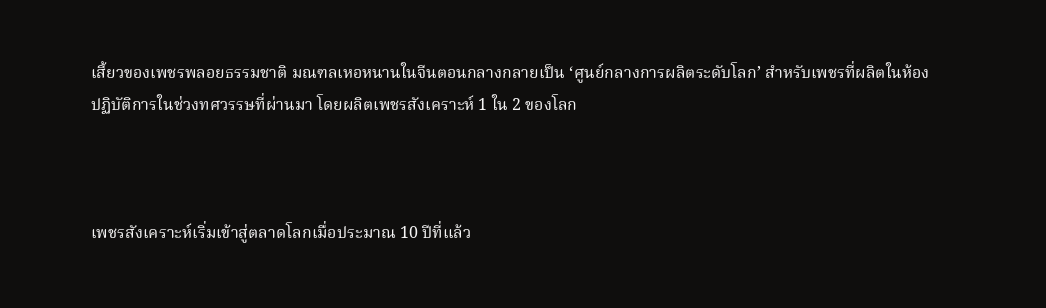เสี้ยวของเพชรพลอยธรรมชาติ มณฑลเหอหนานในจีนตอนกลางกลายเป็น ‘ศูนย์กลางการผลิตระดับโลก’ สำหรับเพชรที่ผลิตในห้องปฏิบัติการในช่วงทศวรรษที่ผ่านมา โดยผลิตเพชรสังเคราะห์ 1 ใน 2 ของโลก



เพชรสังเคราะห์เริ่มเข้าสู่ตลาดโลกเมื่อประมาณ 10 ปีที่แล้ว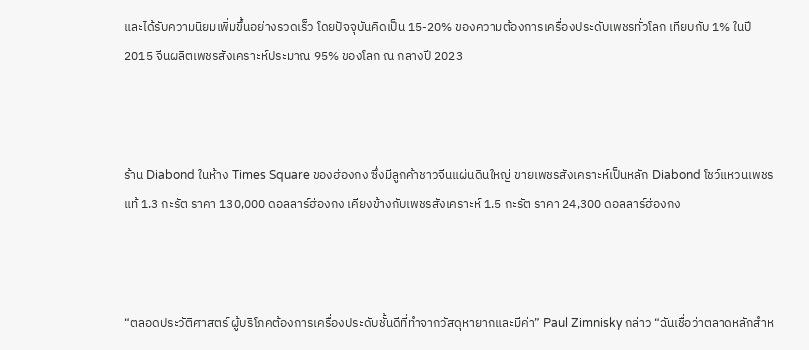และได้รับความนิยมเพิ่มขึ้นอย่างรวดเร็ว โดยปัจจุบันคิดเป็น 15-20% ของความต้องการเครื่องประดับเพชรทั่วโลก เทียบกับ 1% ในปี 2015 จีนผลิตเพชรสังเคราะห์ประมาณ 95% ของโลก ณ กลางปี 2023



ร้าน Diabond ในห้าง Times Square ของฮ่องกง ซึ่งมีลูกค้าชาวจีนแผ่นดินใหญ่ ขายเพชรสังเคราะห์เป็นหลัก Diabond โชว์แหวนเพชรแท้ 1.3 กะรัต ราคา 130,000 ดอลลาร์ฮ่องกง เคียงข้างกับเพชรสังเคราะห์ 1.5 กะรัต ราคา 24,300 ดอลลาร์ฮ่องกง



“ตลอดประวัติศาสตร์ ผู้บริโภคต้องการเครื่องประดับชั้นดีที่ทำจากวัสดุหายากและมีค่า” Paul Zimnisky กล่าว “ฉันเชื่อว่าตลาดหลักสำห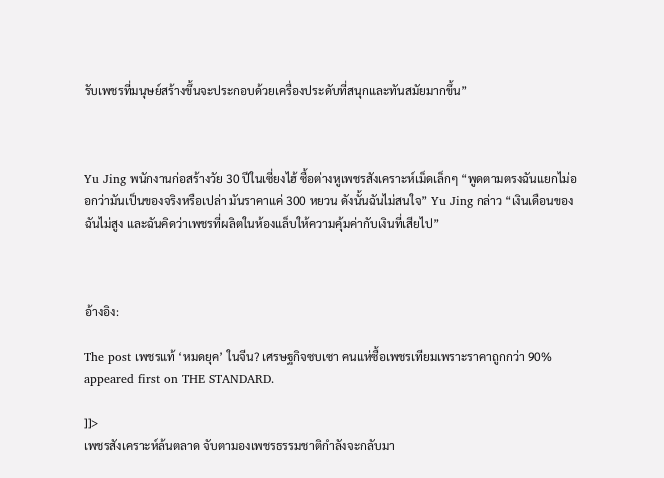รับเพชรที่มนุษย์สร้างขึ้นจะประกอบด้วยเครื่องประดับที่สนุกและทันสมัยมากขึ้น”



Yu Jing พนักงานก่อสร้างวัย 30 ปีในเซี่ยงไฮ้ ซื้อต่างหูเพชรสังเคราะห์เม็ดเล็กๆ “พูดตามตรงฉันแยกไม่ออกว่ามันเป็นของจริงหรือเปล่า มันราคาแค่ 300 หยวน ดังนั้นฉันไม่สนใจ” Yu Jing กล่าว “เงินเดือนของฉันไม่สูง และฉันคิดว่าเพชรที่ผลิตในห้องแล็บให้ความคุ้มค่ากับเงินที่เสียไป”



อ้างอิง:

The post เพชรแท้ ‘หมดยุค’ ในจีน? เศรษฐกิจซบเซา คนแห่ซื้อเพชรเทียมเพราะราคาถูกกว่า 90% appeared first on THE STANDARD.

]]>
เพชรสังเคราะห์ล้นตลาด จับตามองเพชรธรรมชาติกำลังจะกลับมา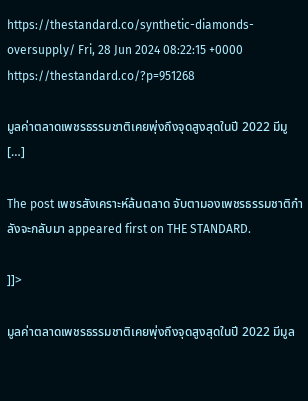https://thestandard.co/synthetic-diamonds-oversupply/ Fri, 28 Jun 2024 08:22:15 +0000 https://thestandard.co/?p=951268

มูลค่าตลาดเพชรธรรมชาติเคยพุ่งถึงจุดสูงสุดในปี 2022 มีมู […]

The post เพชรสังเคราะห์ล้นตลาด จับตามองเพชรธรรมชาติกำลังจะกลับมา appeared first on THE STANDARD.

]]>

มูลค่าตลาดเพชรธรรมชาติเคยพุ่งถึงจุดสูงสุดในปี 2022 มีมูล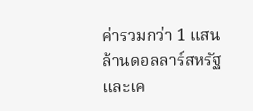ค่ารวมกว่า 1 แสนล้านดอลลาร์สหรัฐ และเค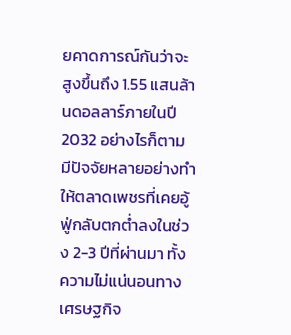ยคาดการณ์กันว่าจะสูงขึ้นถึง 1.55 แสนล้านดอลลาร์ภายในปี 2032 อย่างไรก็ตาม มีปัจจัยหลายอย่างทำให้ตลาดเพชรที่เคยอู้ฟู่กลับตกต่ำลงในช่วง 2-3 ปีที่ผ่านมา ทั้งความไม่แน่นอนทางเศรษฐกิจ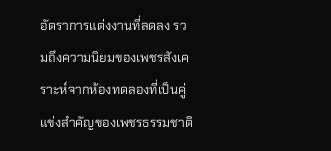อัตราการแต่งงานที่ลดลง รวมถึงความนิยมของเพชรสังเคราะห์จากห้องทดลองที่เป็นคู่แข่งสำคัญของเพชรธรรมชาติ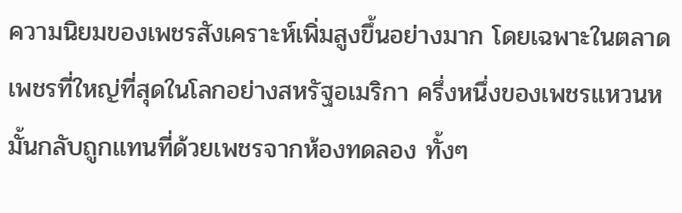ความนิยมของเพชรสังเคราะห์เพิ่มสูงขึ้นอย่างมาก โดยเฉพาะในตลาดเพชรที่ใหญ่ที่สุดในโลกอย่างสหรัฐอเมริกา ครึ่งหนึ่งของเพชรแหวนหมั้นกลับถูกแทนที่ด้วยเพชรจากห้องทดลอง ทั้งๆ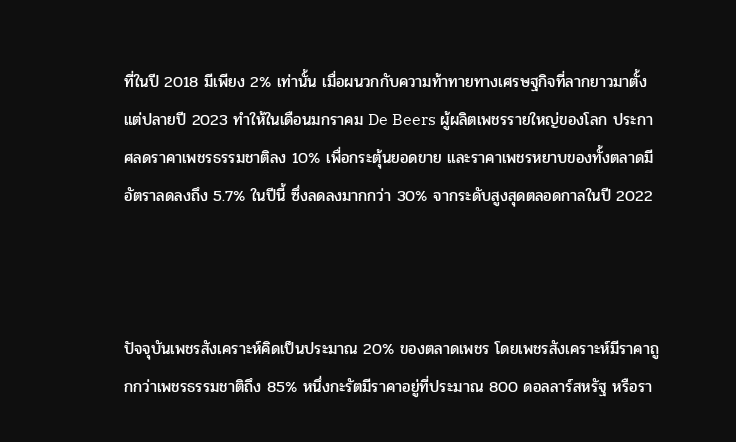ที่ในปี 2018 มีเพียง 2% เท่านั้น เมื่อผนวกกับความท้าทายทางเศรษฐกิจที่ลากยาวมาตั้งแต่ปลายปี 2023 ทำให้ในเดือนมกราคม De Beers ผู้ผลิตเพชรรายใหญ่ของโลก ประกาศลดราคาเพชรธรรมชาติลง 10% เพื่อกระตุ้นยอดขาย และราคาเพชรหยาบของทั้งตลาดมีอัตราลดลงถึง 5.7% ในปีนี้ ซึ่งลดลงมากกว่า 30% จากระดับสูงสุดตลอดกาลในปี 2022



ปัจจุบันเพชรสังเคราะห์คิดเป็นประมาณ 20% ของตลาดเพชร โดยเพชรสังเคราะห์มีราคาถูกกว่าเพชรธรรมชาติถึง 85% หนึ่งกะรัตมีราคาอยู่ที่ประมาณ 800 ดอลลาร์สหรัฐ หรือรา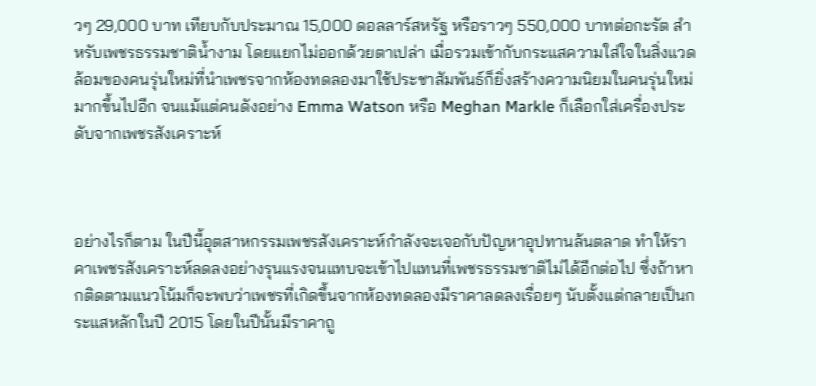วๆ 29,000 บาท เทียบกับประมาณ 15,000 ดอลลาร์สหรัฐ หรือราวๆ 550,000 บาทต่อกะรัต สำหรับเพชรธรรมชาติน้ำงาม โดยแยกไม่ออกด้วยตาเปล่า เมื่อรวมเข้ากับกระแสความใส่ใจในสิ่งแวดล้อมของคนรุ่นใหม่ที่นำเพชรจากห้องทดลองมาใช้ประชาสัมพันธ์ก็ยิ่งสร้างความนิยมในคนรุ่นใหม่มากขึ้นไปอีก จนแม้แต่คนดังอย่าง Emma Watson หรือ Meghan Markle ก็เลือกใส่เครื่องประดับจากเพชรสังเคราะห์



อย่างไรก็ตาม ในปีนี้อุตสาหกรรมเพชรสังเคราะห์กำลังจะเจอกับปัญหาอุปทานล้นตลาด ทำให้ราคาเพชรสังเคราะห์ลดลงอย่างรุนแรงจนแทบจะเข้าไปแทนที่เพชรธรรมชาติไม่ได้อีกต่อไป ซึ่งถ้าหากติดตามแนวโน้มก็จะพบว่าเพชรที่เกิดขึ้นจากห้องทดลองมีราคาลดลงเรื่อยๆ นับตั้งแต่กลายเป็นกระแสหลักในปี 2015 โดยในปีนั้นมีราคาถู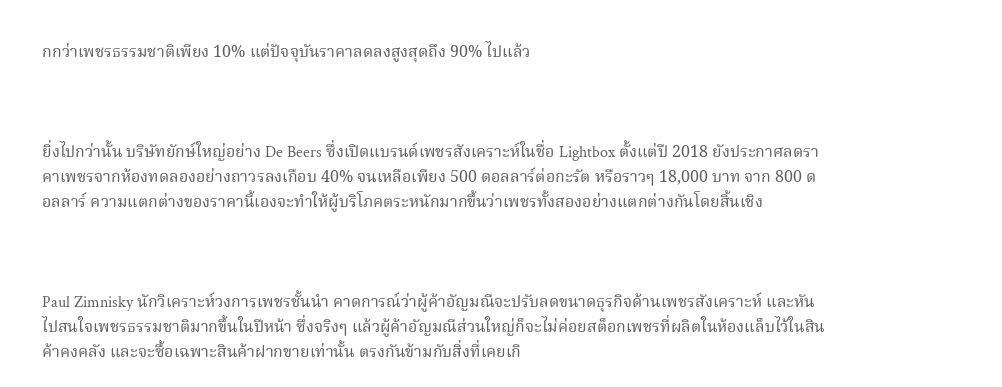กกว่าเพชรธรรมชาติเพียง 10% แต่ปัจจุบันราคาลดลงสูงสุดถึง 90% ไปแล้ว



ยิ่งไปกว่านั้น บริษัทยักษ์ใหญ่อย่าง De Beers ซึ่งเปิดแบรนด์เพชรสังเคราะห์ในชื่อ Lightbox ตั้งแต่ปี 2018 ยังประกาศลดราคาเพชรจากห้องทดลองอย่างถาวรลงเกือบ 40% จนเหลือเพียง 500 ดอลลาร์ต่อกะรัต หรือราวๆ 18,000 บาท จาก 800 ดอลลาร์ ความแตกต่างของราคานี้เองจะทำให้ผู้บริโภคตระหนักมากขึ้นว่าเพชรทั้งสองอย่างแตกต่างกันโดยสิ้นเชิง



Paul Zimnisky นักวิเคราะห์วงการเพชรชั้นนำ คาดการณ์ว่าผู้ค้าอัญมณีจะปรับลดขนาดธุรกิจด้านเพชรสังเคราะห์ และหันไปสนใจเพชรธรรมชาติมากขึ้นในปีหน้า ซึ่งจริงๆ แล้วผู้ค้าอัญมณีส่วนใหญ่ก็จะไม่ค่อยสต็อกเพชรที่ผลิตในห้องแล็บไว้ในสินค้าคงคลัง และจะซื้อเฉพาะสินค้าฝากขายเท่านั้น ตรงกันข้ามกับสิ่งที่เคยเกิ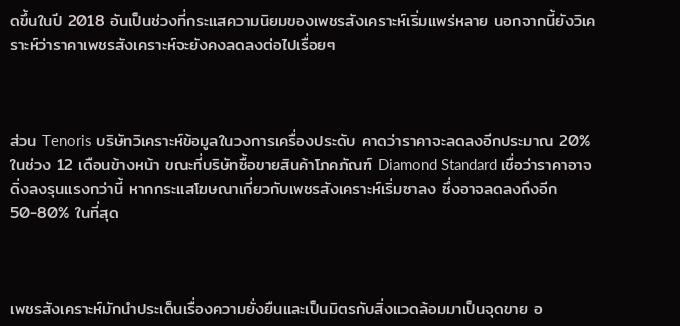ดขึ้นในปี 2018 อันเป็นช่วงที่กระแสความนิยมของเพชรสังเคราะห์เริ่มแพร่หลาย นอกจากนี้ยังวิเคราะห์ว่าราคาเพชรสังเคราะห์จะยังคงลดลงต่อไปเรื่อยๆ



ส่วน Tenoris บริษัทวิเคราะห์ข้อมูลในวงการเครื่องประดับ คาดว่าราคาจะลดลงอีกประมาณ 20% ในช่วง 12 เดือนข้างหน้า ขณะที่บริษัทซื้อขายสินค้าโภคภัณฑ์ Diamond Standard เชื่อว่าราคาอาจดิ่งลงรุนแรงกว่านี้ หากกระแสโฆษณาเกี่ยวกับเพชรสังเคราะห์เริ่มซาลง ซึ่งอาจลดลงถึงอีก 50-80% ในที่สุด



เพชรสังเคราะห์มักนำประเด็นเรื่องความยั่งยืนและเป็นมิตรกับสิ่งแวดล้อมมาเป็นจุดขาย อ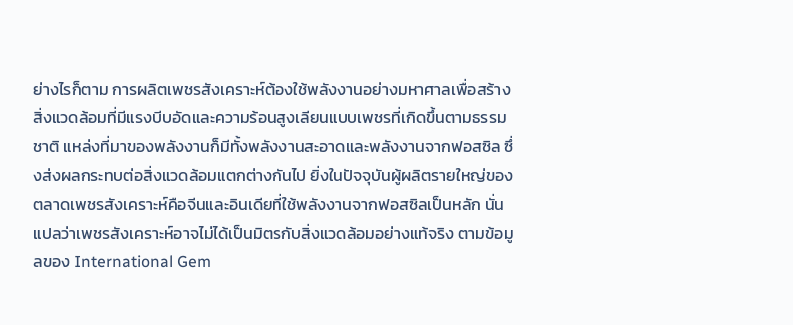ย่างไรก็ตาม การผลิตเพชรสังเคราะห์ต้องใช้พลังงานอย่างมหาศาลเพื่อสร้างสิ่งแวดล้อมที่มีแรงบีบอัดและความร้อนสูงเลียนแบบเพชรที่เกิดขึ้นตามธรรมชาติ แหล่งที่มาของพลังงานก็มีทั้งพลังงานสะอาดและพลังงานจากฟอสซิล ซึ่งส่งผลกระทบต่อสิ่งแวดล้อมแตกต่างกันไป ยิ่งในปัจจุบันผู้ผลิตรายใหญ่ของตลาดเพชรสังเคราะห์คือจีนและอินเดียที่ใช้พลังงานจากฟอสซิลเป็นหลัก นั่นแปลว่าเพชรสังเคราะห์อาจไม่ได้เป็นมิตรกับสิ่งแวดล้อมอย่างแท้จริง ตามข้อมูลของ International Gem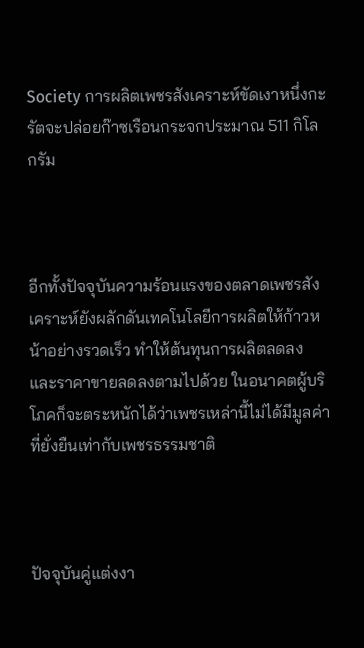Society การผลิตเพชรสังเคราะห์ขัดเงาหนึ่งกะรัตจะปล่อยก๊าซเรือนกระจกประมาณ 511 กิโลกรัม



อีกทั้งปัจจุบันความร้อนแรงของตลาดเพชรสังเคราะห์ยังผลักดันเทคโนโลยีการผลิตให้ก้าวหน้าอย่างรวดเร็ว ทำให้ต้นทุนการผลิตลดลง และราคาขายลดลงตามไปด้วย ในอนาคตผู้บริโภคก็จะตระหนักได้ว่าเพชรเหล่านี้ไม่ได้มีมูลค่าที่ยั่งยืนเท่ากับเพชรธรรมชาติ



ปัจจุบันคู่แต่งงา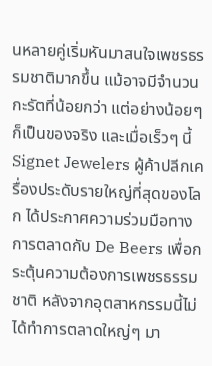นหลายคู่เริ่มหันมาสนใจเพชรธรรมชาติมากขึ้น แม้อาจมีจำนวนกะรัตที่น้อยกว่า แต่อย่างน้อยๆ ก็เป็นของจริง และเมื่อเร็วๆ นี้ Signet Jewelers ผู้ค้าปลีกเครื่องประดับรายใหญ่ที่สุดของโลก ได้ประกาศความร่วมมือทางการตลาดกับ De Beers เพื่อกระตุ้นความต้องการเพชรธรรมชาติ หลังจากอุตสาหกรรมนี้ไม่ได้ทำการตลาดใหญ่ๆ มา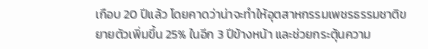เกือบ 20 ปีแล้ว โดยคาดว่าน่าจะทำให้อุตสาหกรรมเพชรธรรมชาติขยายตัวเพิ่มขึ้น 25% ในอีก 3 ปีข้างหน้า และช่วยกระตุ้นความ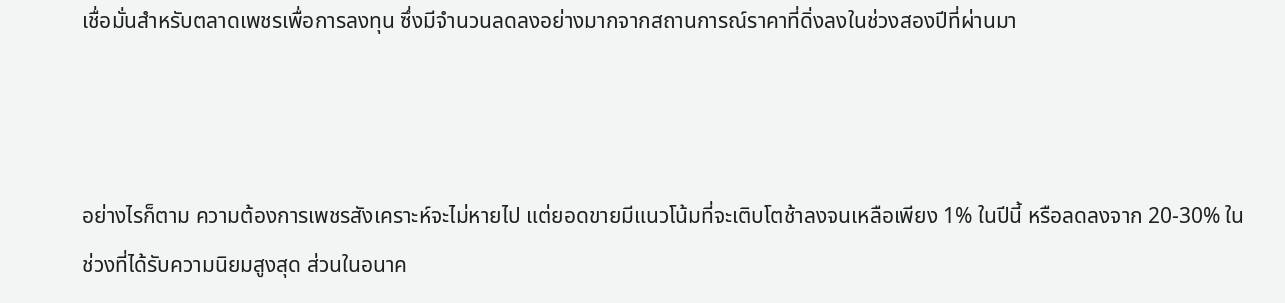เชื่อมั่นสำหรับตลาดเพชรเพื่อการลงทุน ซึ่งมีจำนวนลดลงอย่างมากจากสถานการณ์ราคาที่ดิ่งลงในช่วงสองปีที่ผ่านมา



อย่างไรก็ตาม ความต้องการเพชรสังเคราะห์จะไม่หายไป แต่ยอดขายมีแนวโน้มที่จะเติบโตช้าลงจนเหลือเพียง 1% ในปีนี้ หรือลดลงจาก 20-30% ในช่วงที่ได้รับความนิยมสูงสุด ส่วนในอนาค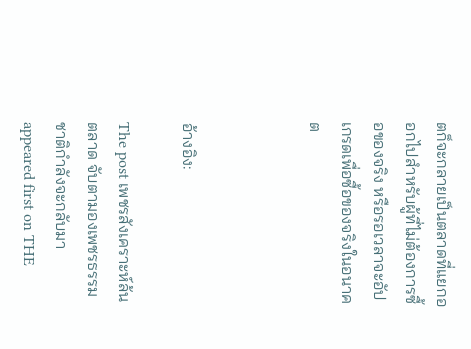ตก็จะกลายเป็นตลาดที่แยกออกไปสำหรับผู้ที่ไม่ต้องการซื้อของจริง หรือรอเวลาจะอัปเกรดเพื่อซื้อของจริงในอนาคต



อ้างอิง:

The post เพชรสังเคราะห์ล้นตลาด จับตามองเพชรธรรมชาติกำลังจะกลับมา appeared first on THE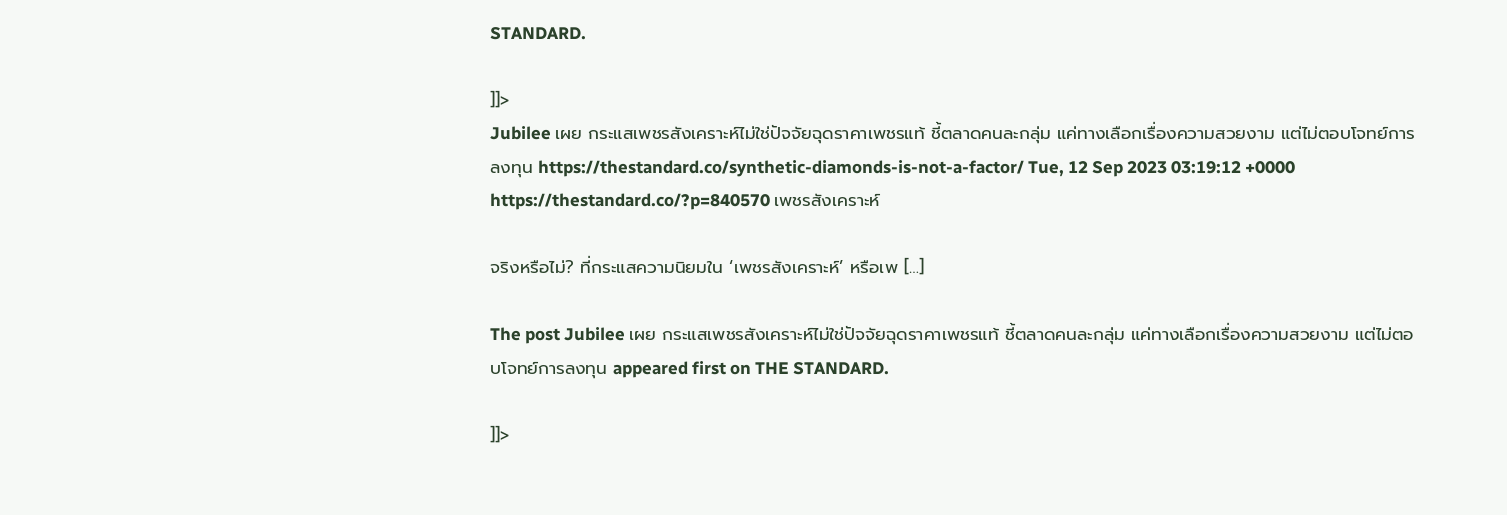STANDARD.

]]>
Jubilee เผย กระแสเพชรสังเคราะห์ไม่ใช่ปัจจัยฉุดราคาเพชรแท้ ชี้ตลาดคนละกลุ่ม แค่ทางเลือกเรื่องความสวยงาม แต่ไม่ตอบโจทย์การลงทุน https://thestandard.co/synthetic-diamonds-is-not-a-factor/ Tue, 12 Sep 2023 03:19:12 +0000 https://thestandard.co/?p=840570 เพชรสังเคราะห์

จริงหรือไม่? ที่กระแสความนิยมใน ‘เพชรสังเคราะห์’ หรือเพ […]

The post Jubilee เผย กระแสเพชรสังเคราะห์ไม่ใช่ปัจจัยฉุดราคาเพชรแท้ ชี้ตลาดคนละกลุ่ม แค่ทางเลือกเรื่องความสวยงาม แต่ไม่ตอบโจทย์การลงทุน appeared first on THE STANDARD.

]]>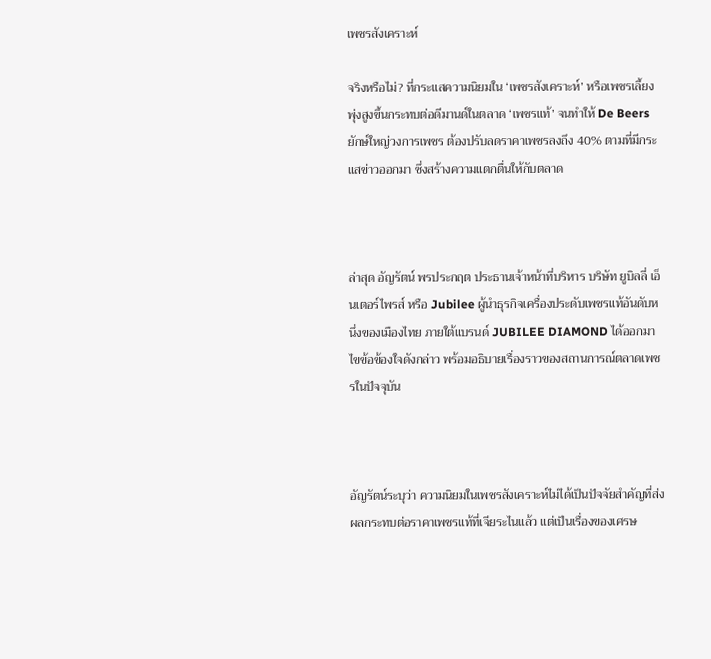เพชรสังเคราะห์

จริงหรือไม่? ที่กระแสความนิยมใน ‘เพชรสังเคราะห์’ หรือเพชรเลี้ยง พุ่งสูงขึ้นกระทบต่อดีมานด์ในตลาด ‘เพชรแท้’ จนทำให้ De Beers ยักษ์ใหญ่วงการเพชร ต้องปรับลดราคาเพชรลงถึง 40% ตามที่มีกระแสข่าวออกมา ซึ่งสร้างความแตกตื่นให้กับตลาด



ล่าสุด อัญรัตน์ พรประกฤต ประธานเจ้าหน้าที่บริหาร บริษัท ยูบิลลี่ เอ็นเตอร์ไพรส์ หรือ Jubilee ผู้นำธุรกิจเครื่องประดับเพชรแท้อันดับหนึ่งของเมืองไทย ภายใต้แบรนด์ JUBILEE DIAMOND ได้ออกมาไขข้อข้องใจดังกล่าว พร้อมอธิบายเรื่องราวของสถานการณ์ตลาดเพชรในปัจจุบัน



อัญรัตน์ระบุว่า ความนิยมในเพชรสังเคราะห์ไม่ได้เป็นปัจจัยสำคัญที่ส่งผลกระทบต่อราคาเพชรแท้ที่เจียระไนแล้ว แต่เป็นเรื่องของเศรษ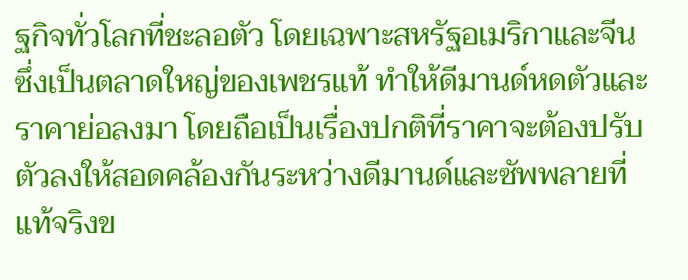ฐกิจทั่วโลกที่ชะลอตัว โดยเฉพาะสหรัฐอเมริกาและจีน ซึ่งเป็นตลาดใหญ่ของเพชรแท้ ทำให้ดีมานด์หดตัวและราคาย่อลงมา โดยถือเป็นเรื่องปกติที่ราคาจะต้องปรับตัวลงให้สอดคล้องกันระหว่างดีมานด์และซัพพลายที่แท้จริงข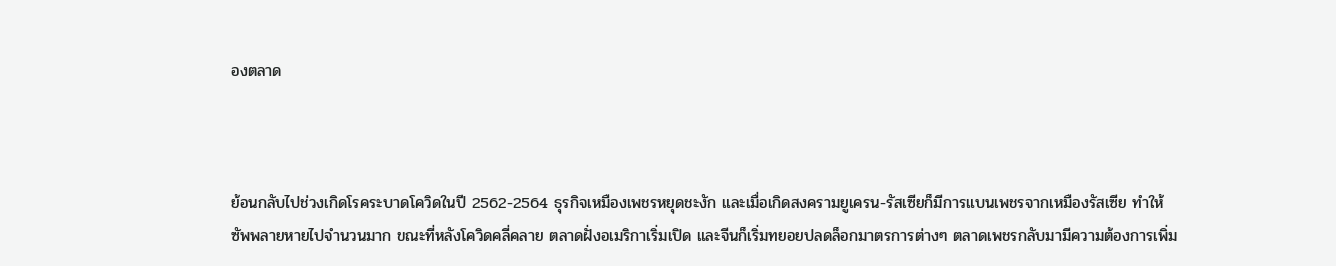องตลาด



ย้อนกลับไปช่วงเกิดโรคระบาดโควิดในปี 2562-2564 ธุรกิจเหมืองเพชรหยุดชะงัก และเมื่อเกิดสงครามยูเครน-รัสเซียก็มีการแบนเพชรจากเหมืองรัสเซีย ทำให้ซัพพลายหายไปจำนวนมาก ขณะที่หลังโควิดคลี่คลาย ตลาดฝั่งอเมริกาเริ่มเปิด และจีนก็เริ่มทยอยปลดล็อกมาตรการต่างๆ ตลาดเพชรกลับมามีความต้องการเพิ่ม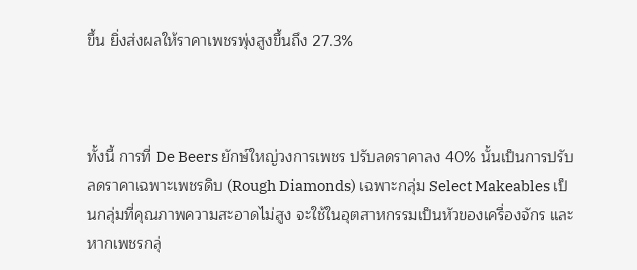ขึ้น ยิ่งส่งผลให้ราคาเพชรพุ่งสูงขึ้นถึง 27.3%



ทั้งนี้ การที่ De Beers ยักษ์ใหญ่วงการเพชร ปรับลดราคาลง 40% นั้นเป็นการปรับลดราคาเฉพาะเพชรดิบ (Rough Diamonds) เฉพาะกลุ่ม Select Makeables เป็นกลุ่มที่คุณภาพความสะอาดไม่สูง จะใช้ในอุตสาหกรรมเป็นหัวของเครื่องจักร และหากเพชรกลุ่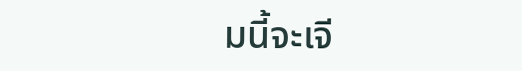มนี้จะเจี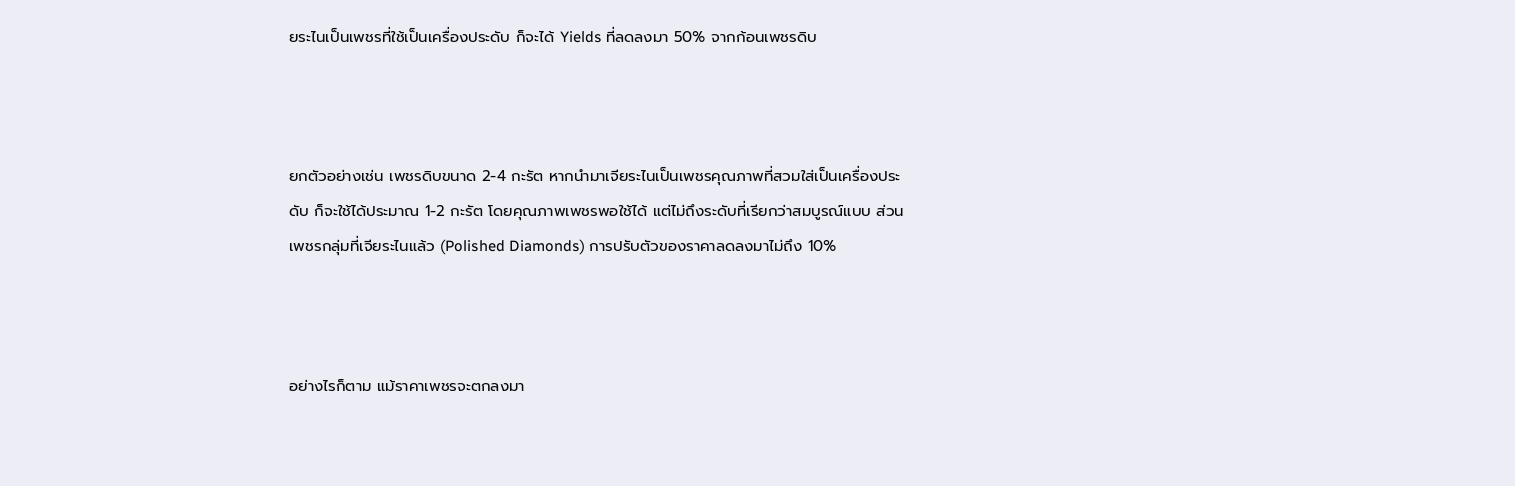ยระไนเป็นเพชรที่ใช้เป็นเครื่องประดับ ก็จะได้ Yields ที่ลดลงมา 50% จากก้อนเพชรดิบ



ยกตัวอย่างเช่น เพชรดิบขนาด 2-4 กะรัต หากนำมาเจียระไนเป็นเพชรคุณภาพที่สวมใส่เป็นเครื่องประดับ ก็จะใช้ได้ประมาณ 1-2 กะรัต โดยคุณภาพเพชรพอใช้ได้ แต่ไม่ถึงระดับที่เรียกว่าสมบูรณ์แบบ ส่วนเพชรกลุ่มที่เจียระไนแล้ว (Polished Diamonds) การปรับตัวของราคาลดลงมาไม่ถึง 10%



อย่างไรก็ตาม แม้ราคาเพชรจะตกลงมา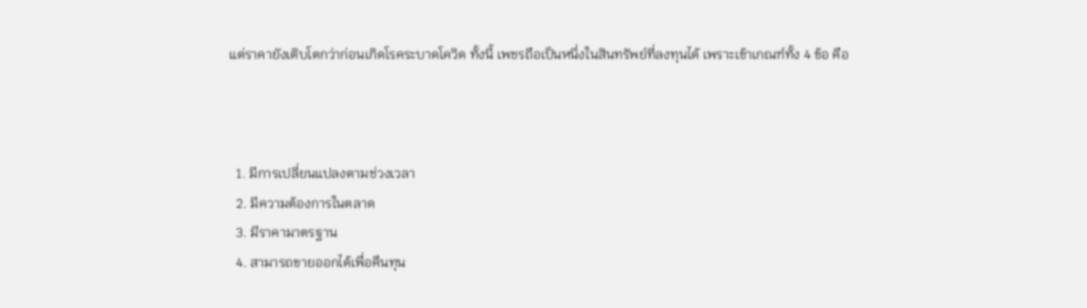แต่ราคายังเติบโตกว่าก่อนเกิดโรคระบาดโควิด ทั้งนี้ เพชรถือเป็นหนึ่งในสินทรัพย์ที่ลงทุนได้ เพราะเข้าเกณฑ์ทั้ง 4 ข้อ คือ



  1. มีการเปลี่ยนแปลงตามช่วงเวลา
  2. มีความต้องการในตลาด
  3. มีราคามาตรฐาน
  4. สามารถขายออกได้เพื่อคืนทุน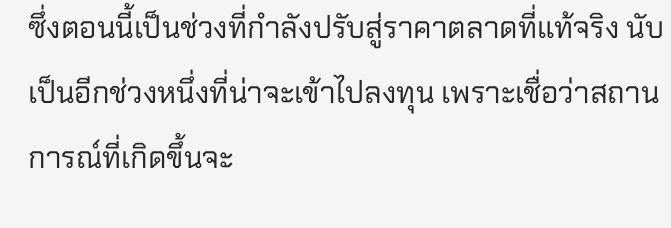ซึ่งตอนนี้เป็นช่วงที่กำลังปรับสู่ราคาตลาดที่แท้จริง นับเป็นอีกช่วงหนึ่งที่น่าจะเข้าไปลงทุน เพราะเชื่อว่าสถานการณ์ที่เกิดขึ้นจะ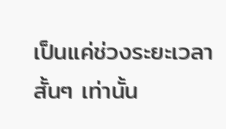เป็นแค่ช่วงระยะเวลาสั้นๆ เท่านั้น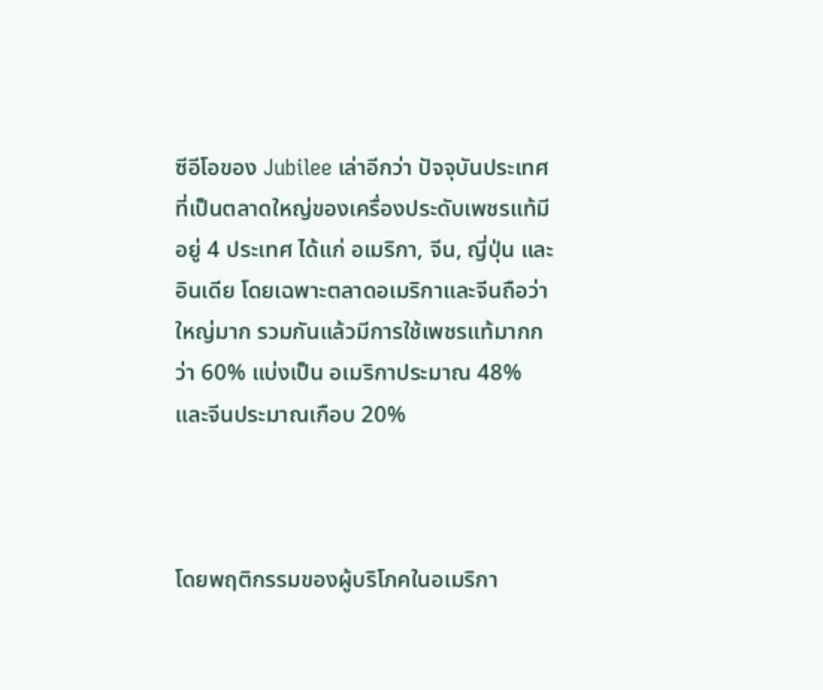ซีอีโอของ Jubilee เล่าอีกว่า ปัจจุบันประเทศที่เป็นตลาดใหญ่ของเครื่องประดับเพชรแท้มีอยู่ 4 ประเทศ ได้แก่ อเมริกา, จีน, ญี่ปุ่น และอินเดีย โดยเฉพาะตลาดอเมริกาและจีนถือว่าใหญ่มาก รวมกันแล้วมีการใช้เพชรแท้มากกว่า 60% แบ่งเป็น อเมริกาประมาณ 48% และจีนประมาณเกือบ 20%



โดยพฤติกรรมของผู้บริโภคในอเมริกา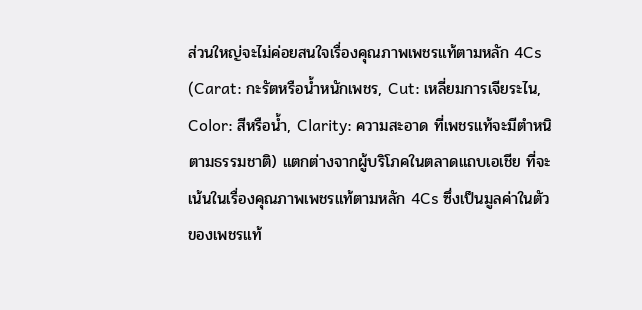ส่วนใหญ่จะไม่ค่อยสนใจเรื่องคุณภาพเพชรแท้ตามหลัก 4Cs (Carat: กะรัตหรือน้ำหนักเพชร, Cut: เหลี่ยมการเจียระไน, Color: สีหรือน้ำ, Clarity: ความสะอาด ที่เพชรแท้จะมีตำหนิตามธรรมชาติ) แตกต่างจากผู้บริโภคในตลาดแถบเอเชีย ที่จะเน้นในเรื่องคุณภาพเพชรแท้ตามหลัก 4Cs ซึ่งเป็นมูลค่าในตัวของเพชรแท้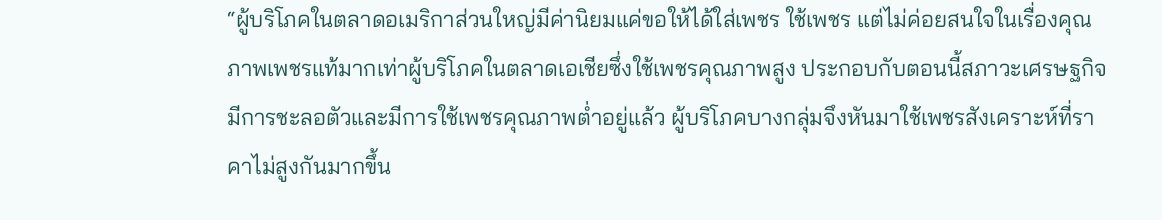“ผู้บริโภคในตลาดอเมริกาส่วนใหญ่มีค่านิยมแค่ขอให้ได้ใส่เพชร ใช้เพชร แต่ไม่ค่อยสนใจในเรื่องคุณภาพเพชรแท้มากเท่าผู้บริโภคในตลาดเอเชียซึ่งใช้เพชรคุณภาพสูง ประกอบกับตอนนี้สภาวะเศรษฐกิจมีการชะลอตัวและมีการใช้เพชรคุณภาพต่ำอยู่แล้ว ผู้บริโภคบางกลุ่มจึงหันมาใช้เพชรสังเคราะห์ที่ราคาไม่สูงกันมากขึ้น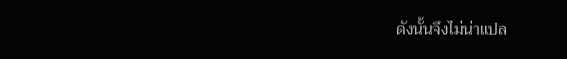ดังนั้นจึงไม่น่าแปล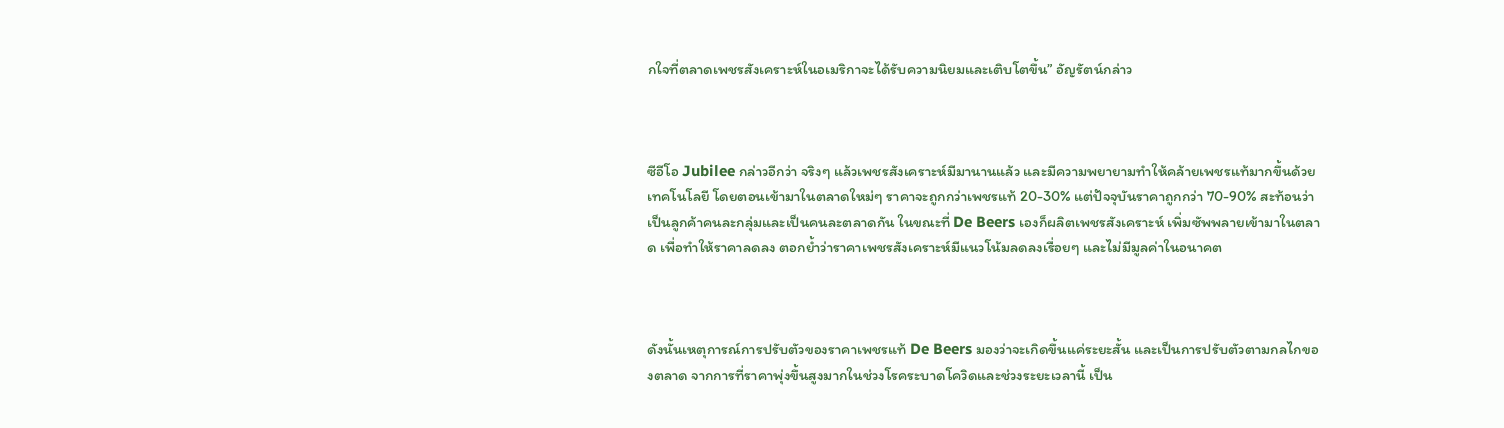กใจที่ตลาดเพชรสังเคราะห์ในอเมริกาจะได้รับความนิยมและเติบโตขึ้น” อัญรัตน์กล่าว



ซีอีโอ Jubilee กล่าวอีกว่า จริงๆ แล้วเพชรสังเคราะห์มีมานานแล้ว และมีความพยายามทำให้คล้ายเพชรแท้มากขึ้นด้วยเทคโนโลยี โดยตอนเข้ามาในตลาดใหม่ๆ ราคาจะถูกกว่าเพชรแท้ 20-30% แต่ปัจจุบันราคาถูกกว่า 70-90% สะท้อนว่าเป็นลูกค้าคนละกลุ่มและเป็นคนละตลาดกัน ในขณะที่ De Beers เองก็ผลิตเพชรสังเคราะห์ เพิ่มซัพพลายเข้ามาในตลาด เพื่อทำให้ราคาลดลง ตอกย้ำว่าราคาเพชรสังเคราะห์มีแนวโน้มลดลงเรื่อยๆ และไม่มีมูลค่าในอนาคต



ดังนั้นเหตุการณ์การปรับตัวของราคาเพชรแท้ De Beers มองว่าจะเกิดขึ้นแค่ระยะสั้น และเป็นการปรับตัวตามกลไกของตลาด จากการที่ราคาพุ่งขึ้นสูงมากในช่วงโรคระบาดโควิดและช่วงระยะเวลานี้ เป็น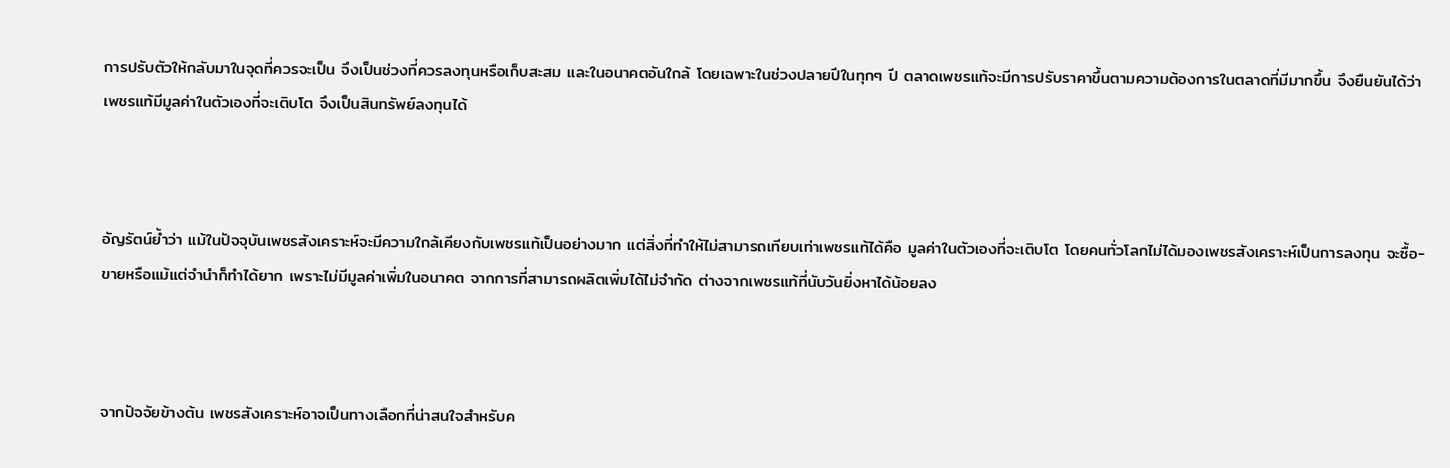การปรับตัวให้กลับมาในจุดที่ควรจะเป็น จึงเป็นช่วงที่ควรลงทุนหรือเก็บสะสม และในอนาคตอันใกล้ โดยเฉพาะในช่วงปลายปีในทุกๆ ปี ตลาดเพชรแท้จะมีการปรับราคาขึ้นตามความต้องการในตลาดที่มีมากขึ้น จึงยืนยันได้ว่า เพชรแท้มีมูลค่าในตัวเองที่จะเติบโต จึงเป็นสินทรัพย์ลงทุนได้



อัญรัตน์ย้ำว่า แม้ในปัจจุบันเพชรสังเคราะห์จะมีความใกล้เคียงกับเพชรแท้เป็นอย่างมาก แต่สิ่งที่ทำให้ไม่สามารถเทียบเท่าเพชรแท้ได้คือ มูลค่าในตัวเองที่จะเติบโต โดยคนทั่วโลกไม่ได้มองเพชรสังเคราะห์เป็นการลงทุน จะซื้อ-ขายหรือแม้แต่จำนำก็ทำได้ยาก เพราะไม่มีมูลค่าเพิ่มในอนาคต จากการที่สามารถผลิตเพิ่มได้ไม่จำกัด ต่างจากเพชรแท้ที่นับวันยิ่งหาได้น้อยลง



จากปัจจัยข้างต้น เพชรสังเคราะห์อาจเป็นทางเลือกที่น่าสนใจสำหรับค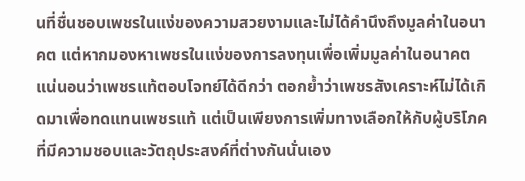นที่ชื่นชอบเพชรในแง่ของความสวยงามและไม่ได้คำนึงถึงมูลค่าในอนาคต แต่หากมองหาเพชรในแง่ของการลงทุนเพื่อเพิ่มมูลค่าในอนาคต แน่นอนว่าเพชรแท้ตอบโจทย์ได้ดีกว่า ตอกย้ำว่าเพชรสังเคราะห์ไม่ได้เกิดมาเพื่อทดแทนเพชรแท้ แต่เป็นเพียงการเพิ่มทางเลือกให้กับผู้บริโภคที่มีความชอบและวัตถุประสงค์ที่ต่างกันนั่นเอง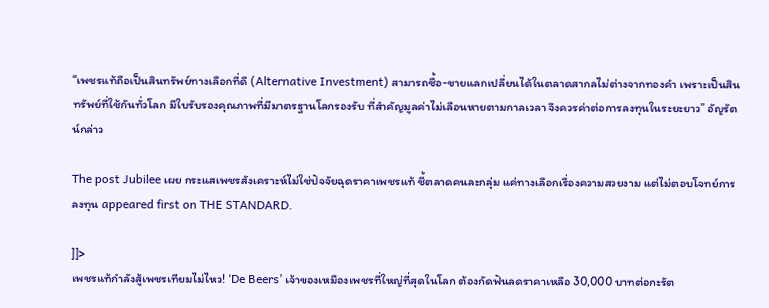“เพชรแท้ถือเป็นสินทรัพย์ทางเลือกที่ดี (Alternative Investment) สามารถซื้อ-ขายแลกเปลี่ยนได้ในตลาดสากลไม่ต่างจากทองคำ เพราะเป็นสินทรัพย์ที่ใช้กันทั่วโลก มีใบรับรองคุณภาพที่มีมาตรฐานโลกรองรับ ที่สำคัญมูลค่าไม่เลือนหายตามกาลเวลา จึงควรค่าต่อการลงทุนในระยะยาว” อัญรัตน์กล่าว

The post Jubilee เผย กระแสเพชรสังเคราะห์ไม่ใช่ปัจจัยฉุดราคาเพชรแท้ ชี้ตลาดคนละกลุ่ม แค่ทางเลือกเรื่องความสวยงาม แต่ไม่ตอบโจทย์การลงทุน appeared first on THE STANDARD.

]]>
เพชรแท้กำลังสู้เพชรเทียมไม่ไหว! ‘De Beers’ เจ้าของเหมืองเพชรที่ใหญ่ที่สุดในโลก ต้องกัดฟันลดราคาเหลือ 30,000 บาทต่อกะรัต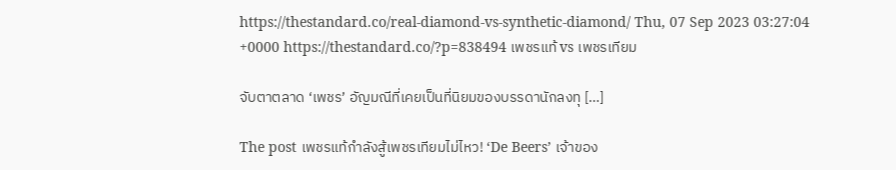https://thestandard.co/real-diamond-vs-synthetic-diamond/ Thu, 07 Sep 2023 03:27:04 +0000 https://thestandard.co/?p=838494 เพชรแท้ vs เพชรเทียม

จับตาตลาด ‘เพชร’ อัญมณีที่เคยเป็นที่นิยมของบรรดานักลงทุ […]

The post เพชรแท้กำลังสู้เพชรเทียมไม่ไหว! ‘De Beers’ เจ้าของ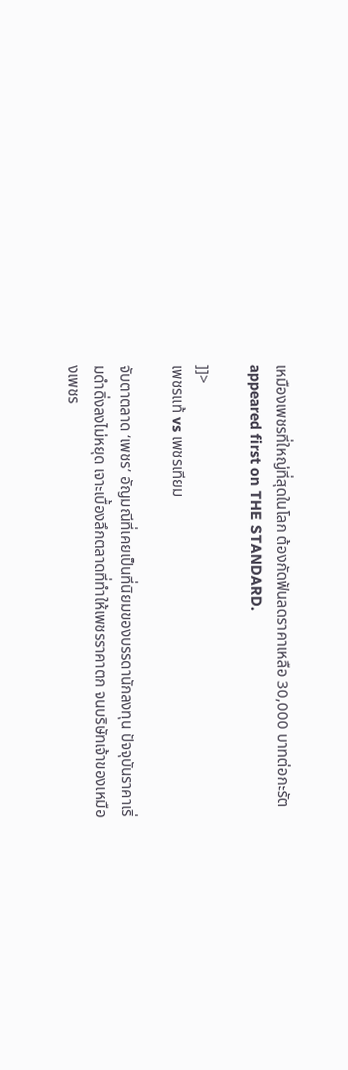เหมืองเพชรที่ใหญ่ที่สุดในโลก ต้องกัดฟันลดราคาเหลือ 30,000 บาทต่อกะรัต appeared first on THE STANDARD.

]]>
เพชรแท้ vs เพชรเทียม

จับตาตลาด ‘เพชร’ อัญมณีที่เคยเป็นที่นิยมของบรรดานักลงทุน ปัจจุบันราคาเริ่มดำดิ่งลงไม่หยุด เจาะเบื้องลึกตลาดที่ทำให้เพชรราคาตก จนบริษัทเจ้าของเหมืองเพชร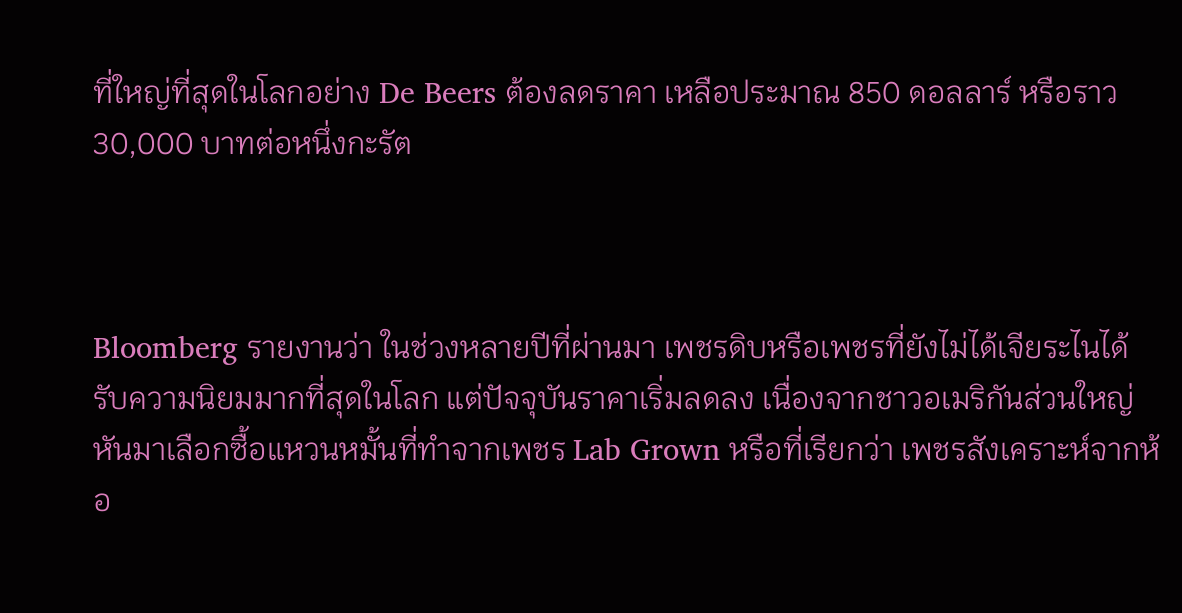ที่ใหญ่ที่สุดในโลกอย่าง De Beers ต้องลดราคา เหลือประมาณ 850 ดอลลาร์ หรือราว 30,000 บาทต่อหนึ่งกะรัต



Bloomberg รายงานว่า ในช่วงหลายปีที่ผ่านมา เพชรดิบหรือเพชรที่ยังไม่ได้เจียระไนได้รับความนิยมมากที่สุดในโลก แต่ปัจจุบันราคาเริ่มลดลง เนื่องจากชาวอเมริกันส่วนใหญ่หันมาเลือกซื้อแหวนหมั้นที่ทำจากเพชร Lab Grown หรือที่เรียกว่า เพชรสังเคราะห์จากห้อ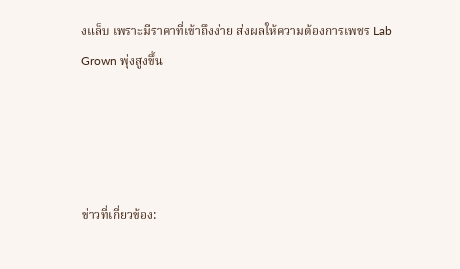งแล็บ เพราะมีราคาที่เข้าถึงง่าย ส่งผลให้ความต้องการเพชร Lab Grown พุ่งสูงขึ้น




ข่าวที่เกี่ยวข้อง: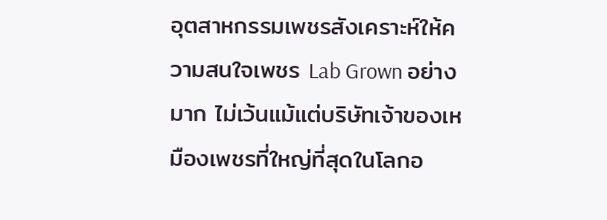อุตสาหกรรมเพชรสังเคราะห์ให้ความสนใจเพชร Lab Grown อย่างมาก ไม่เว้นแม้แต่บริษัทเจ้าของเหมืองเพชรที่ใหญ่ที่สุดในโลกอ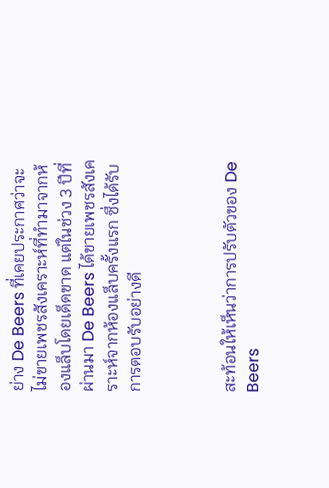ย่าง De Beers ที่เคยประกาศว่าจะไม่ขายเพชรสังเคราะห์ที่ทำมาจากห้องแล็บโดยเด็ดขาด แต่ในช่วง 3 ปีที่ผ่านมา De Beers ได้ขายเพชรสังเคราะห์จากห้องแล็บครั้งแรก ซึ่งได้รับการตอบรับอย่างดี



สะท้อนให้เห็นว่าการปรับตัวของ De Beers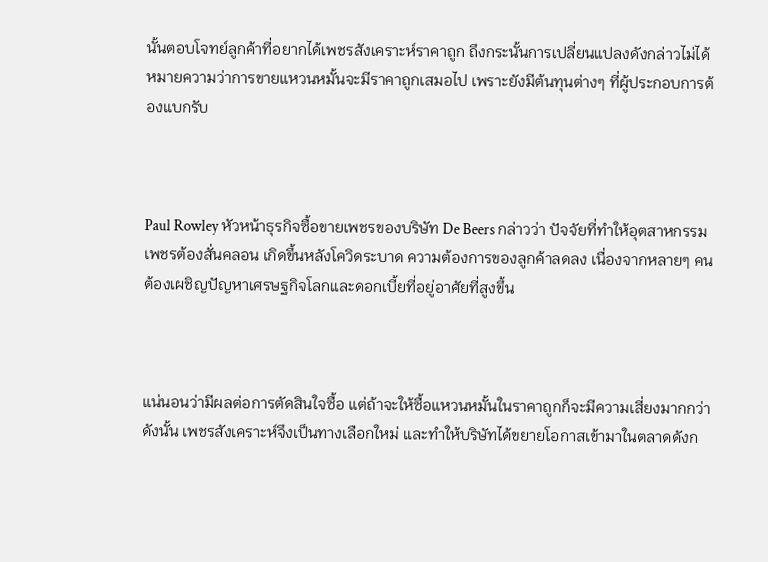นั้นตอบโจทย์ลูกค้าที่อยากได้เพชรสังเคราะห์ราคาถูก ถึงกระนั้นการเปลี่ยนแปลงดังกล่าวไม่ได้หมายความว่าการขายแหวนหมั้นจะมีราคาถูกเสมอไป เพราะยังมีต้นทุนต่างๆ ที่ผู้ประกอบการต้องแบกรับ



Paul Rowley หัวหน้าธุรกิจซื้อขายเพชรของบริษัท De Beers กล่าวว่า ปัจจัยที่ทำให้อุตสาหกรรมเพชรต้องสั่นคลอน เกิดขึ้นหลังโควิดระบาด ความต้องการของลูกค้าลดลง เนื่องจากหลายๆ คนต้องเผชิญปัญหาเศรษฐกิจโลกและดอกเบี้ยที่อยู่อาศัยที่สูงขึ้น



แน่นอนว่ามีผลต่อการตัดสินใจซื้อ แต่ถ้าจะให้ซื้อแหวนหมั้นในราคาถูกก็จะมีความเสี่ยงมากกว่า ดังนั้น เพชรสังเคราะห์จึงเป็นทางเลือกใหม่ และทำให้บริษัทได้ขยายโอกาสเข้ามาในตลาดดังก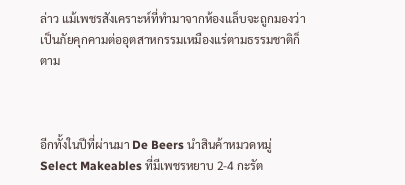ล่าว แม้เพชรสังเคราะห์ที่ทำมาจากห้องแล็บจะถูกมองว่าเป็นภัยคุกคามต่ออุตสาหกรรมเหมืองแร่ตามธรรมชาติก็ตาม



อีกทั้งในปีที่ผ่านมา De Beers นำสินค้าหมวดหมู่ Select Makeables ที่มีเพชรหยาบ 2-4 กะรัต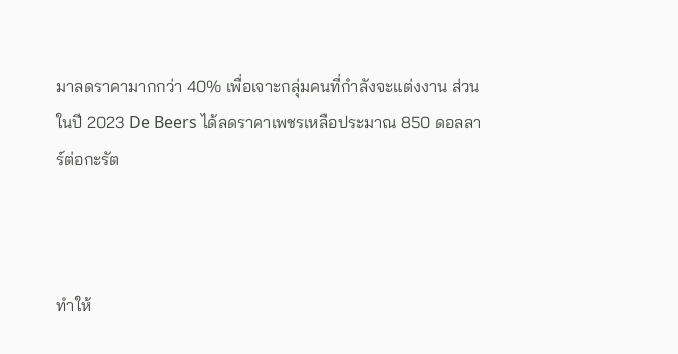มาลดราคามากกว่า 40% เพื่อเจาะกลุ่มคนที่กำลังจะแต่งงาน ส่วนในปี 2023 De Beers ได้ลดราคาเพชรเหลือประมาณ 850 ดอลลาร์ต่อกะรัต



ทำให้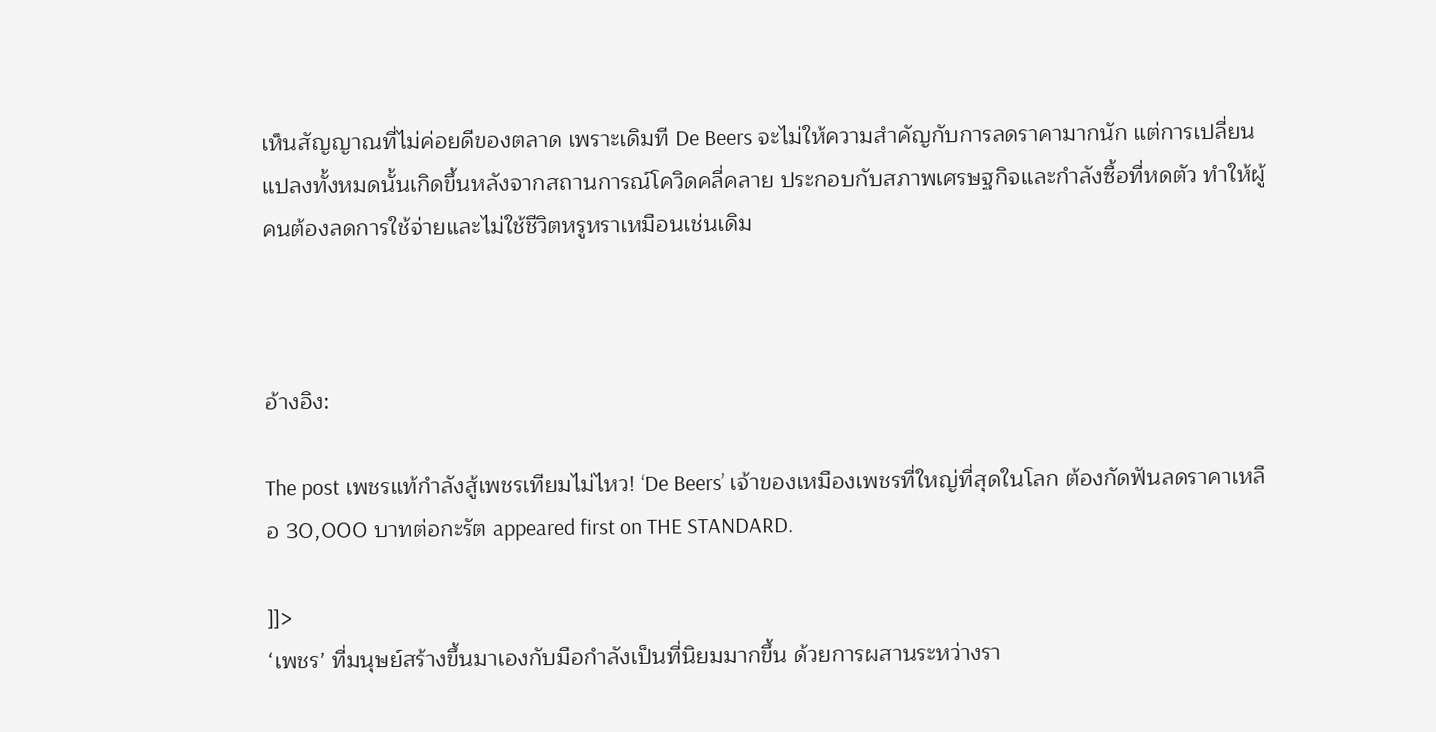เห็นสัญญาณที่ไม่ค่อยดีของตลาด เพราะเดิมที De Beers จะไม่ให้ความสำคัญกับการลดราคามากนัก แต่การเปลี่ยนแปลงทั้งหมดนั้นเกิดขึ้นหลังจากสถานการณ์โควิดคลี่คลาย ประกอบกับสภาพเศรษฐกิจและกำลังซื้อที่หดตัว ทำให้ผู้คนต้องลดการใช้จ่ายและไม่ใช้ชีวิตหรูหราเหมือนเช่นเดิม



อ้างอิง:

The post เพชรแท้กำลังสู้เพชรเทียมไม่ไหว! ‘De Beers’ เจ้าของเหมืองเพชรที่ใหญ่ที่สุดในโลก ต้องกัดฟันลดราคาเหลือ 30,000 บาทต่อกะรัต appeared first on THE STANDARD.

]]>
‘เพชร’ ที่มนุษย์สร้างขึ้นมาเองกับมือกำลังเป็นที่นิยมมากขึ้น ด้วยการผสานระหว่างรา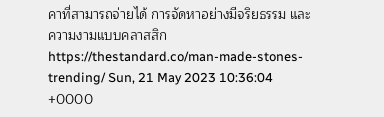คาที่สามารถจ่ายได้ การจัดหาอย่างมีจริยธรรม และความงามแบบคลาสสิก https://thestandard.co/man-made-stones-trending/ Sun, 21 May 2023 10:36:04 +0000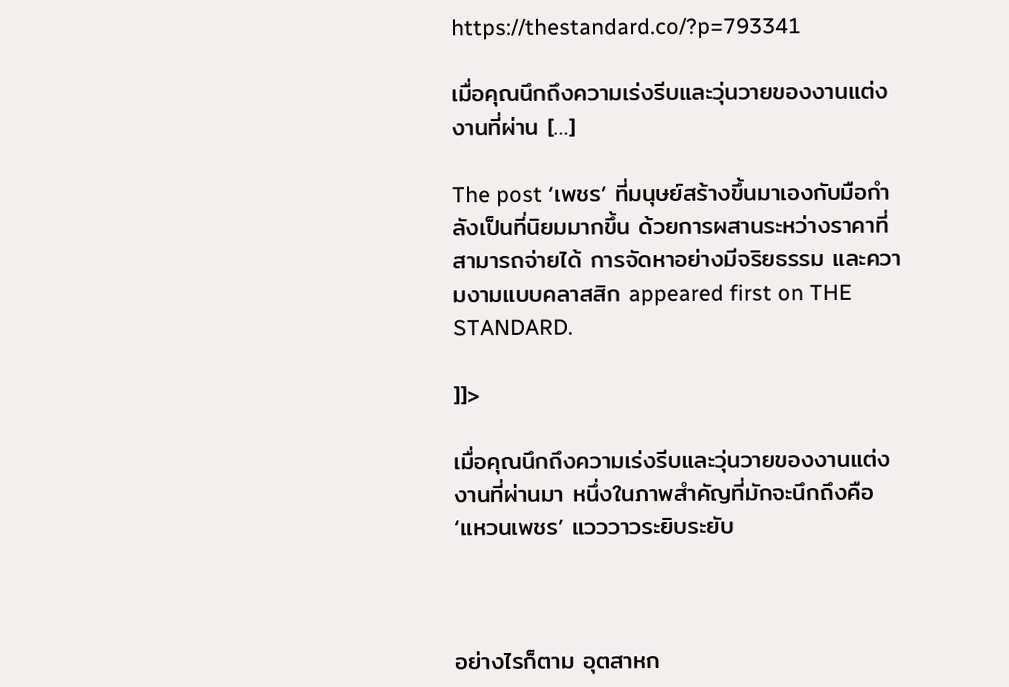https://thestandard.co/?p=793341

เมื่อคุณนึกถึงความเร่งรีบและวุ่นวายของงานแต่งงานที่ผ่าน […]

The post ‘เพชร’ ที่มนุษย์สร้างขึ้นมาเองกับมือกำลังเป็นที่นิยมมากขึ้น ด้วยการผสานระหว่างราคาที่สามารถจ่ายได้ การจัดหาอย่างมีจริยธรรม และความงามแบบคลาสสิก appeared first on THE STANDARD.

]]>

เมื่อคุณนึกถึงความเร่งรีบและวุ่นวายของงานแต่งงานที่ผ่านมา หนึ่งในภาพสำคัญที่มักจะนึกถึงคือ ‘แหวนเพชร’ แวววาวระยิบระยับ



อย่างไรก็ตาม อุตสาหก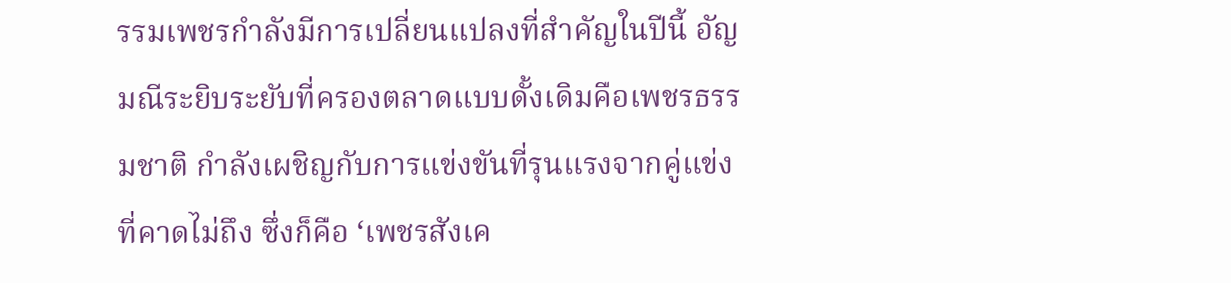รรมเพชรกำลังมีการเปลี่ยนแปลงที่สำคัญในปีนี้ อัญมณีระยิบระยับที่ครองตลาดแบบดั้งเดิมคือเพชรธรรมชาติ กำลังเผชิญกับการแข่งขันที่รุนแรงจากคู่แข่งที่คาดไม่ถึง ซึ่งก็คือ ‘เพชรสังเค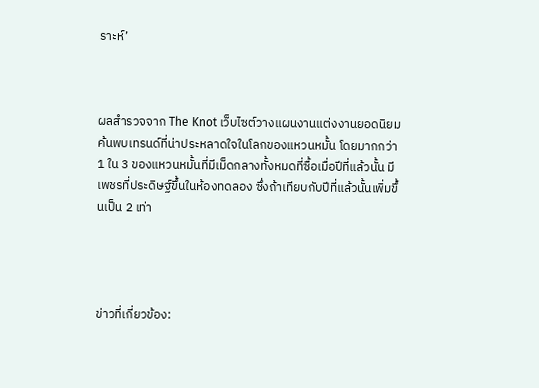ราะห์’



ผลสำรวจจาก The Knot เว็บไซต์วางแผนงานแต่งงานยอดนิยม ค้นพบเทรนด์ที่น่าประหลาดใจในโลกของแหวนหมั้น โดยมากกว่า 1 ใน 3 ของแหวนหมั้นที่มีเม็ดกลางทั้งหมดที่ซื้อเมื่อปีที่แล้วนั้น มีเพชรที่ประดิษฐ์ขึ้นในห้องทดลอง ซึ่งถ้าเทียบกับปีที่แล้วนั้นเพิ่มขึ้นเป็น 2 เท่า




ข่าวที่เกี่ยวข้อง: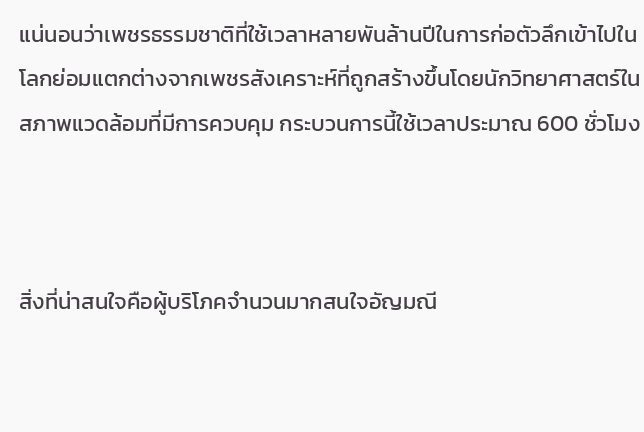แน่นอนว่าเพชรธรรมชาติที่ใช้เวลาหลายพันล้านปีในการก่อตัวลึกเข้าไปในโลกย่อมแตกต่างจากเพชรสังเคราะห์ที่ถูกสร้างขึ้นโดยนักวิทยาศาสตร์ในสภาพแวดล้อมที่มีการควบคุม กระบวนการนี้ใช้เวลาประมาณ 600 ชั่วโมง



สิ่งที่น่าสนใจคือผู้บริโภคจำนวนมากสนใจอัญมณี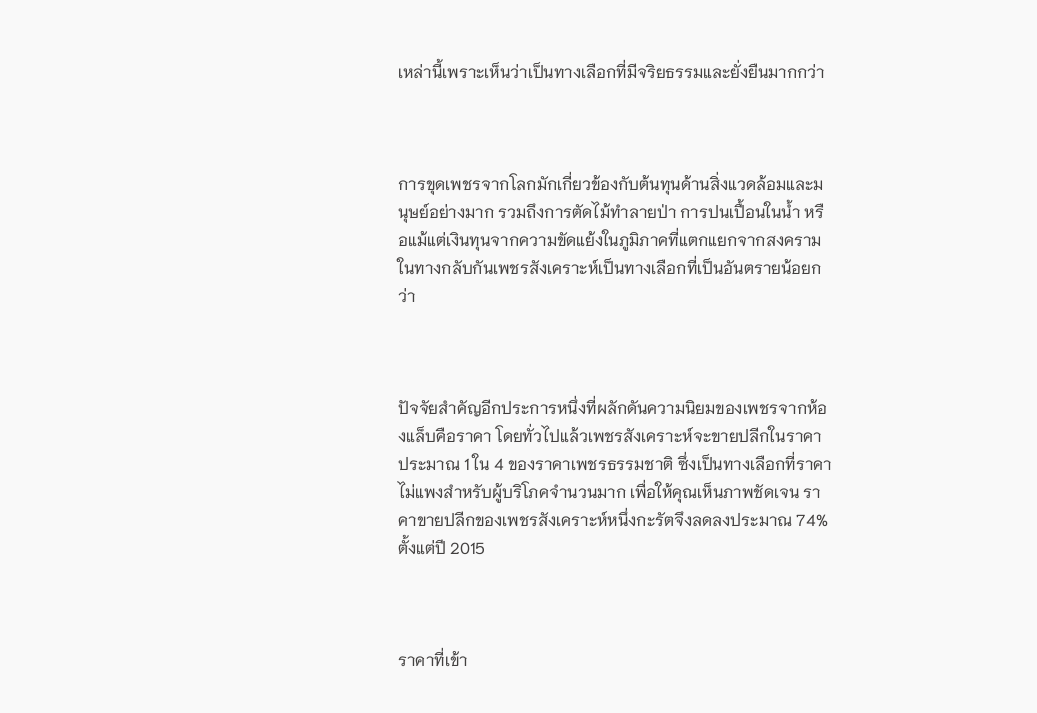เหล่านี้เพราะเห็นว่าเป็นทางเลือกที่มีจริยธรรมและยั่งยืนมากกว่า



การขุดเพชรจากโลกมักเกี่ยวข้องกับต้นทุนด้านสิ่งแวดล้อมและมนุษย์อย่างมาก รวมถึงการตัดไม้ทำลายป่า การปนเปื้อนในน้ำ หรือแม้แต่เงินทุนจากความขัดแย้งในภูมิภาคที่แตกแยกจากสงคราม ในทางกลับกันเพชรสังเคราะห์เป็นทางเลือกที่เป็นอันตรายน้อยกว่า



ปัจจัยสำคัญอีกประการหนึ่งที่ผลักดันความนิยมของเพชรจากห้องแล็บคือราคา โดยทั่วไปแล้วเพชรสังเคราะห์จะขายปลีกในราคาประมาณ 1 ใน 4 ของราคาเพชรธรรมชาติ ซึ่งเป็นทางเลือกที่ราคาไม่แพงสำหรับผู้บริโภคจำนวนมาก เพื่อให้คุณเห็นภาพชัดเจน ราคาขายปลีกของเพชรสังเคราะห์หนึ่งกะรัตจึงลดลงประมาณ 74% ตั้งแต่ปี 2015



ราคาที่เข้า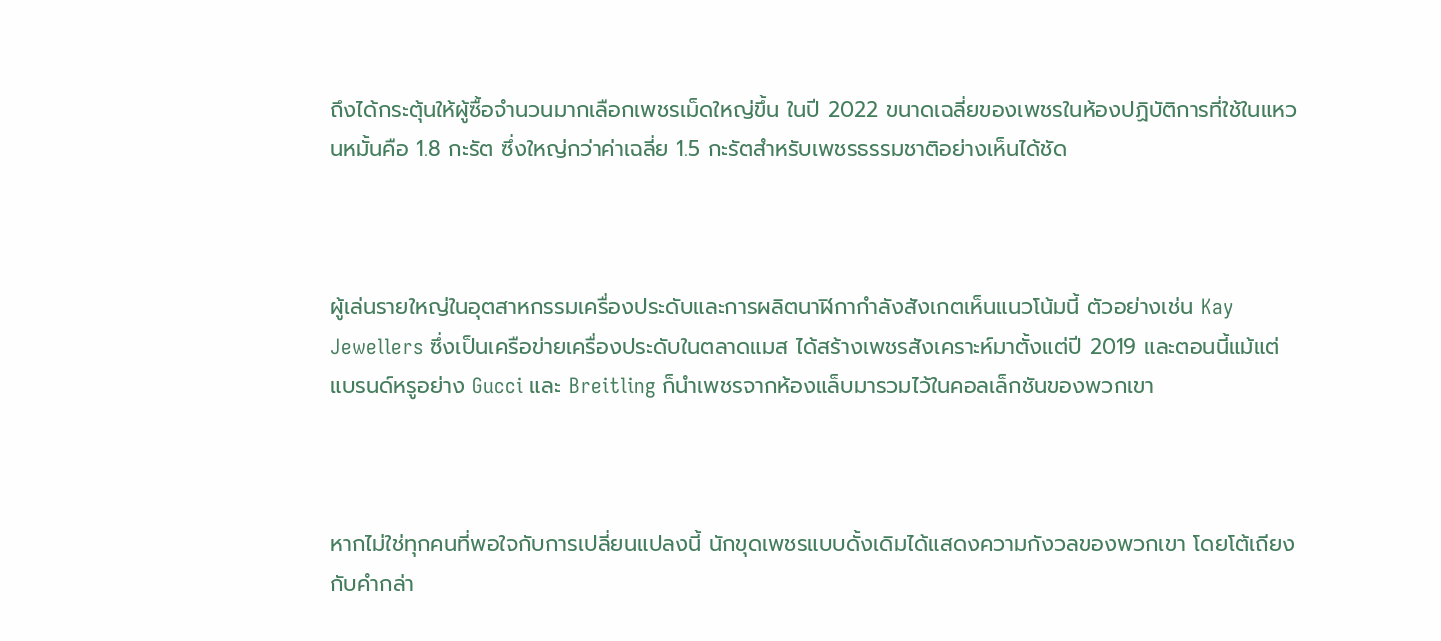ถึงได้กระตุ้นให้ผู้ซื้อจำนวนมากเลือกเพชรเม็ดใหญ่ขึ้น ในปี 2022 ขนาดเฉลี่ยของเพชรในห้องปฏิบัติการที่ใช้ในแหวนหมั้นคือ 1.8 กะรัต ซึ่งใหญ่กว่าค่าเฉลี่ย 1.5 กะรัตสำหรับเพชรธรรมชาติอย่างเห็นได้ชัด



ผู้เล่นรายใหญ่ในอุตสาหกรรมเครื่องประดับและการผลิตนาฬิกากำลังสังเกตเห็นแนวโน้มนี้ ตัวอย่างเช่น Kay Jewellers ซึ่งเป็นเครือข่ายเครื่องประดับในตลาดแมส ได้สร้างเพชรสังเคราะห์มาตั้งแต่ปี 2019 และตอนนี้แม้แต่แบรนด์หรูอย่าง Gucci และ Breitling ก็นำเพชรจากห้องแล็บมารวมไว้ในคอลเล็กชันของพวกเขา



หากไม่ใช่ทุกคนที่พอใจกับการเปลี่ยนแปลงนี้ นักขุดเพชรแบบดั้งเดิมได้แสดงความกังวลของพวกเขา โดยโต้เถียงกับคำกล่า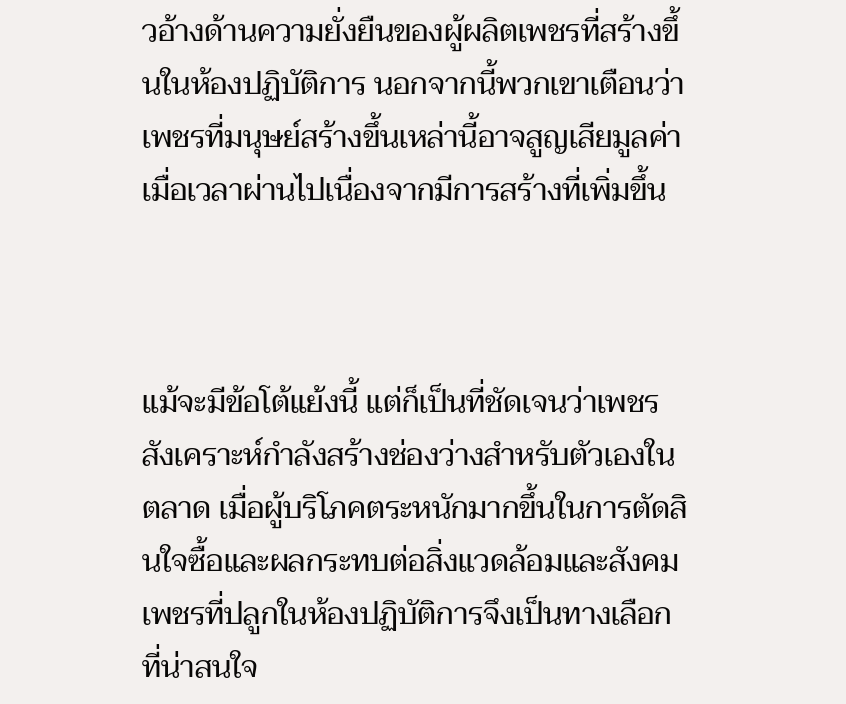วอ้างด้านความยั่งยืนของผู้ผลิตเพชรที่สร้างขึ้นในห้องปฏิบัติการ นอกจากนี้พวกเขาเตือนว่าเพชรที่มนุษย์สร้างขึ้นเหล่านี้อาจสูญเสียมูลค่าเมื่อเวลาผ่านไปเนื่องจากมีการสร้างที่เพิ่มขึ้น



แม้จะมีข้อโต้แย้งนี้ แต่ก็เป็นที่ชัดเจนว่าเพชรสังเคราะห์กำลังสร้างช่องว่างสำหรับตัวเองในตลาด เมื่อผู้บริโภคตระหนักมากขึ้นในการตัดสินใจซื้อและผลกระทบต่อสิ่งแวดล้อมและสังคม เพชรที่ปลูกในห้องปฏิบัติการจึงเป็นทางเลือกที่น่าสนใจ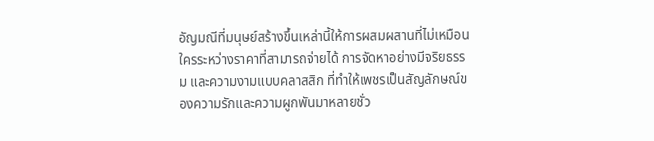อัญมณีที่มนุษย์สร้างขึ้นเหล่านี้ให้การผสมผสานที่ไม่เหมือนใครระหว่างราคาที่สามารถจ่ายได้ การจัดหาอย่างมีจริยธรรม และความงามแบบคลาสสิก ที่ทำให้เพชรเป็นสัญลักษณ์ของความรักและความผูกพันมาหลายชั่ว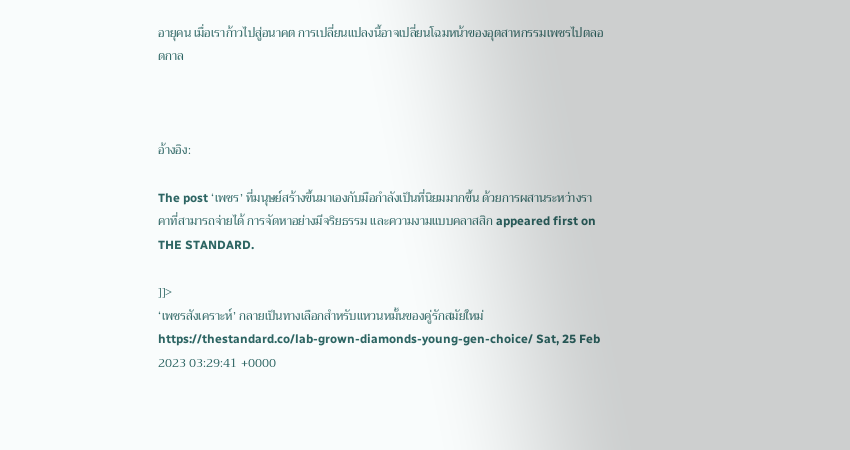อายุคน เมื่อเราก้าวไปสู่อนาคต การเปลี่ยนแปลงนี้อาจเปลี่ยนโฉมหน้าของอุตสาหกรรมเพชรไปตลอดกาล



อ้างอิง:

The post ‘เพชร’ ที่มนุษย์สร้างขึ้นมาเองกับมือกำลังเป็นที่นิยมมากขึ้น ด้วยการผสานระหว่างราคาที่สามารถจ่ายได้ การจัดหาอย่างมีจริยธรรม และความงามแบบคลาสสิก appeared first on THE STANDARD.

]]>
‘เพชรสังเคราะห์’ กลายเป็นทางเลือกสำหรับแหวนหมั้นของคู่รักสมัยใหม่ https://thestandard.co/lab-grown-diamonds-young-gen-choice/ Sat, 25 Feb 2023 03:29:41 +0000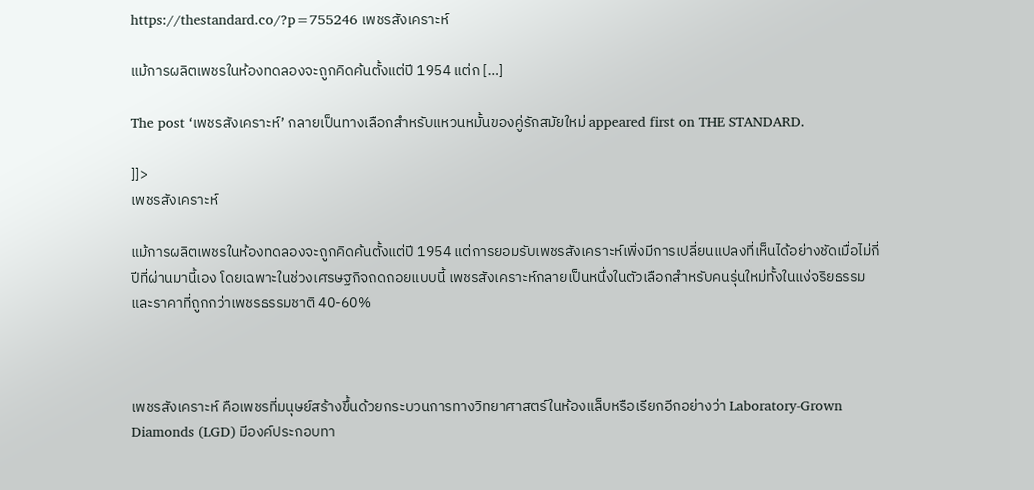https://thestandard.co/?p=755246 เพชรสังเคราะห์

แม้การผลิตเพชรในห้องทดลองจะถูกคิดค้นตั้งแต่ปี 1954 แต่ก […]

The post ‘เพชรสังเคราะห์’ กลายเป็นทางเลือกสำหรับแหวนหมั้นของคู่รักสมัยใหม่ appeared first on THE STANDARD.

]]>
เพชรสังเคราะห์

แม้การผลิตเพชรในห้องทดลองจะถูกคิดค้นตั้งแต่ปี 1954 แต่การยอมรับเพชรสังเคราะห์เพิ่งมีการเปลี่ยนแปลงที่เห็นได้อย่างชัดเมื่อไม่กี่ปีที่ผ่านมานี้เอง โดยเฉพาะในช่วงเศรษฐกิจถดถอยแบบนี้ เพชรสังเคราะห์กลายเป็นหนึ่งในตัวเลือกสำหรับคนรุ่นใหม่ทั้งในแง่จริยธรรมและราคาที่ถูกกว่าเพชรธรรมชาติ 40-60%



เพชรสังเคราะห์ คือเพชรที่มนุษย์สร้างขึ้นด้วยกระบวนการทางวิทยาศาสตร์ในห้องแล็บหรือเรียกอีกอย่างว่า Laboratory-Grown Diamonds (LGD) มีองค์ประกอบทา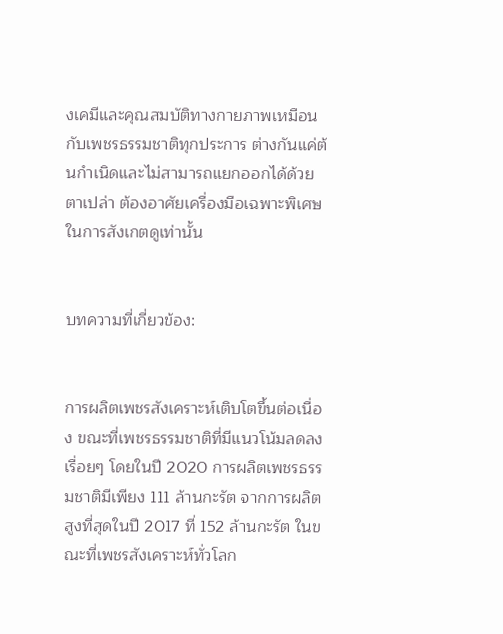งเคมีและคุณสมบัติทางกายภาพเหมือนกับเพชรธรรมชาติทุกประการ ต่างกันแค่ต้นกำเนิดและไม่สามารถแยกออกได้ด้วยตาเปล่า ต้องอาศัยเครื่องมือเฉพาะพิเศษในการสังเกตดูเท่านั้น


บทความที่เกี่ยวข้อง:


การผลิตเพชรสังเคราะห์เติบโตขึ้นต่อเนื่อง ขณะที่เพชรธรรมชาติที่มีแนวโน้มลดลงเรื่อยๆ โดยในปี 2020 การผลิตเพชรธรรมชาติมีเพียง 111 ล้านกะรัต จากการผลิตสูงที่สุดในปี 2017 ที่ 152 ล้านกะรัต ในขณะที่เพชรสังเคราะห์ทั่วโลก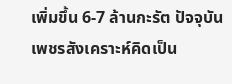เพิ่มขึ้น 6-7 ล้านกะรัต ปัจจุบันเพชรสังเคราะห์คิดเป็น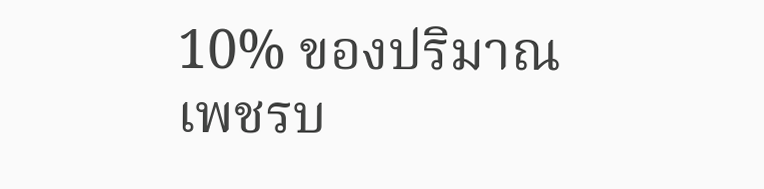10% ของปริมาณเพชรบ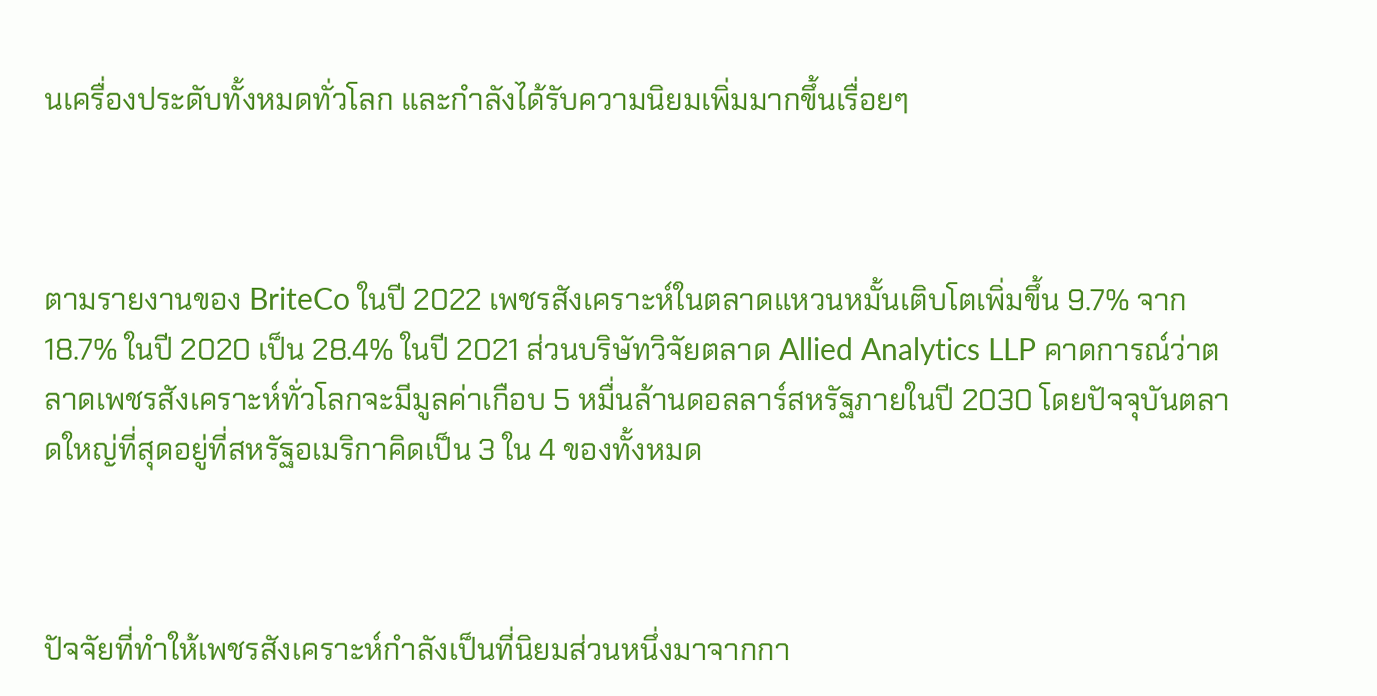นเครื่องประดับทั้งหมดทั่วโลก และกำลังได้รับความนิยมเพิ่มมากขึ้นเรื่อยๆ



ตามรายงานของ BriteCo ในปี 2022 เพชรสังเคราะห์ในตลาดแหวนหมั้นเติบโตเพิ่มขึ้น 9.7% จาก 18.7% ในปี 2020 เป็น 28.4% ในปี 2021 ส่วนบริษัทวิจัยตลาด Allied Analytics LLP คาดการณ์ว่าตลาดเพชรสังเคราะห์ทั่วโลกจะมีมูลค่าเกือบ 5 หมื่นล้านดอลลาร์สหรัฐภายในปี 2030 โดยปัจจุบันตลาดใหญ่ที่สุดอยู่ที่สหรัฐอเมริกาคิดเป็น 3 ใน 4 ของทั้งหมด



ปัจจัยที่ทำให้เพชรสังเคราะห์กำลังเป็นที่นิยมส่วนหนึ่งมาจากกา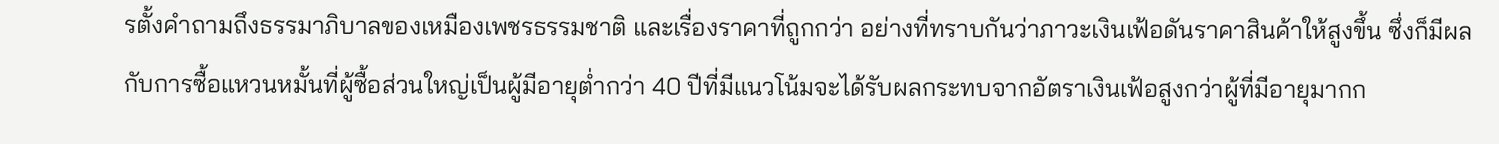รตั้งคำถามถึงธรรมาภิบาลของเหมืองเพชรธรรมชาติ และเรื่องราคาที่ถูกกว่า อย่างที่ทราบกันว่าภาวะเงินเฟ้อดันราคาสินค้าให้สูงขึ้น ซึ่งก็มีผลกับการซื้อแหวนหมั้นที่ผู้ซื้อส่วนใหญ่เป็นผู้มีอายุต่ำกว่า 40 ปีที่มีแนวโน้มจะได้รับผลกระทบจากอัตราเงินเฟ้อสูงกว่าผู้ที่มีอายุมากก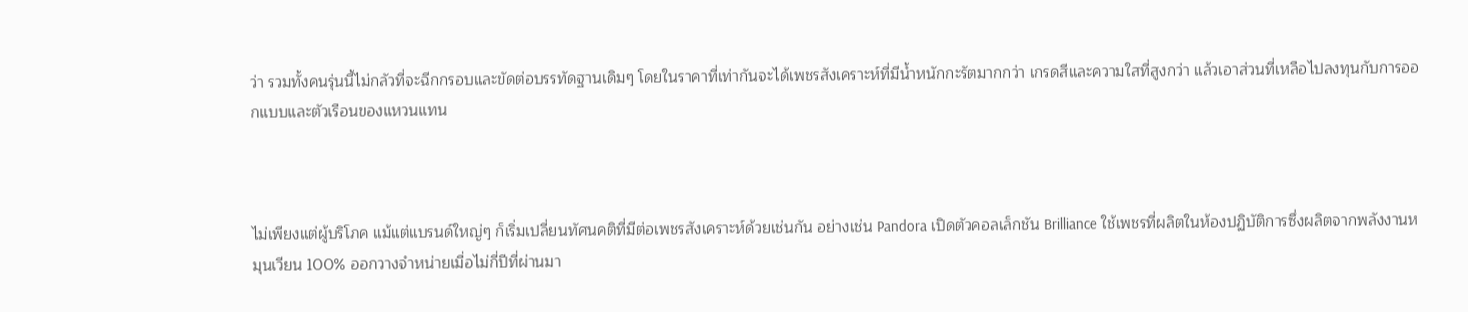ว่า รวมทั้งคนรุ่นนี้ไม่กลัวที่จะฉีกกรอบและขัดต่อบรรทัดฐานเดิมๆ โดยในราคาที่เท่ากันจะได้เพชรสังเคราะห์ที่มีน้ำหนักกะรัตมากกว่า เกรดสีและความใสที่สูงกว่า แล้วเอาส่วนที่เหลือไปลงทุนกับการออกแบบและตัวเรือนของแหวนแทน



ไม่เพียงแต่ผู้บริโภค แม้แต่แบรนด์ใหญ่ๆ ก็เริ่มเปลี่ยนทัศนคติที่มีต่อเพชรสังเคราะห์ด้วยเช่นกัน อย่างเช่น Pandora เปิดตัวคอลเล็กชัน Brilliance ใช้เพชรที่ผลิตในห้องปฏิบัติการซึ่งผลิตจากพลังงานหมุนเวียน 100% ออกวางจำหน่ายเมื่อไม่กี่ปีที่ผ่านมา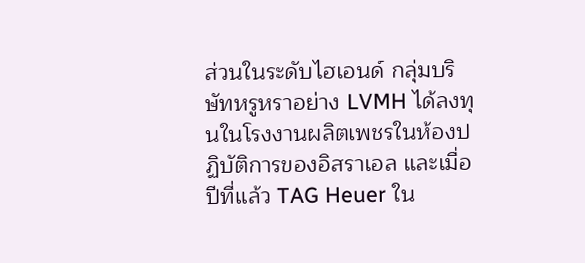ส่วนในระดับไฮเอนด์ กลุ่มบริษัทหรูหราอย่าง LVMH ได้ลงทุนในโรงงานผลิตเพชรในห้องปฏิบัติการของอิสราเอล และเมื่อปีที่แล้ว TAG Heuer ใน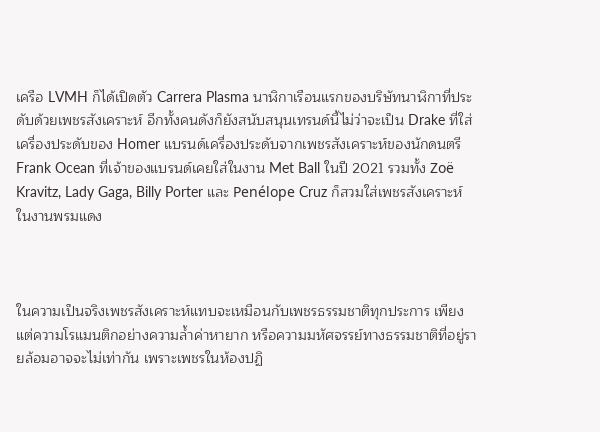เครือ LVMH ก็ได้เปิดตัว Carrera Plasma นาฬิกาเรือนแรกของบริษัทนาฬิกาที่ประดับด้วยเพชรสังเคราะห์ อีกทั้งคนดังก็ยังสนับสนุนเทรนด์นี้ไม่ว่าจะเป็น Drake ที่ใส่เครื่องประดับของ Homer แบรนด์เครื่องประดับจากเพชรสังเคราะห์ของนักดนตรี Frank Ocean ที่เจ้าของแบรนด์เคยใส่ในงาน Met Ball ในปี 2021 รวมทั้ง Zoë Kravitz, Lady Gaga, Billy Porter และ Penélope Cruz ก็สวมใส่เพชรสังเคราะห์ในงานพรมแดง



ในความเป็นจริงเพชรสังเคราะห์แทบจะเหมือนกับเพชรธรรมชาติทุกประการ เพียงแต่ความโรแมนติกอย่างความล้ำค่าหายาก หรือความมหัศจรรย์ทางธรรมชาติที่อยู่รายล้อมอาจจะไม่เท่ากัน เพราะเพชรในห้องปฏิ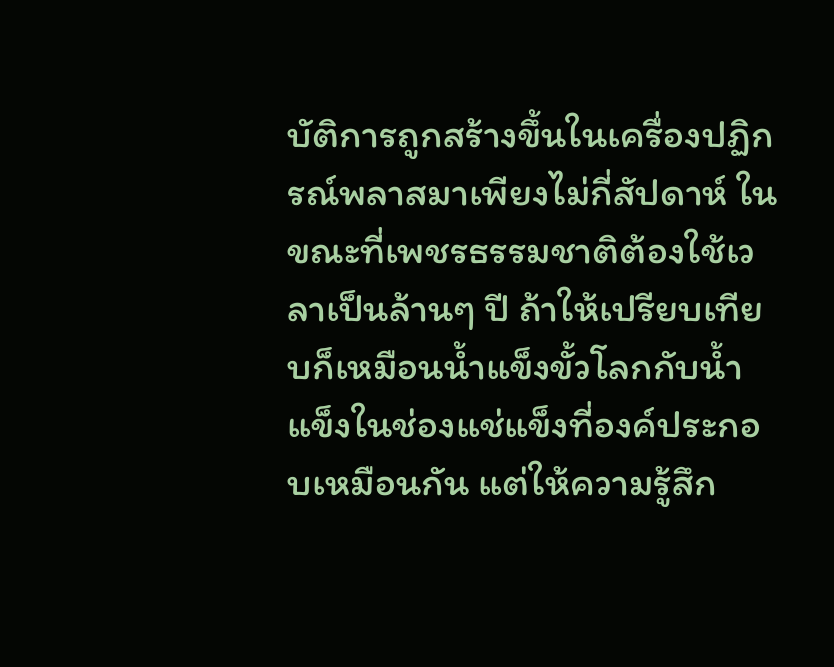บัติการถูกสร้างขึ้นในเครื่องปฏิกรณ์พลาสมาเพียงไม่กี่สัปดาห์ ในขณะที่เพชรธรรมชาติต้องใช้เวลาเป็นล้านๆ ปี ถ้าให้เปรียบเทียบก็เหมือนน้ำแข็งขั้วโลกกับน้ำแข็งในช่องแช่แข็งที่องค์ประกอบเหมือนกัน แต่ให้ความรู้สึก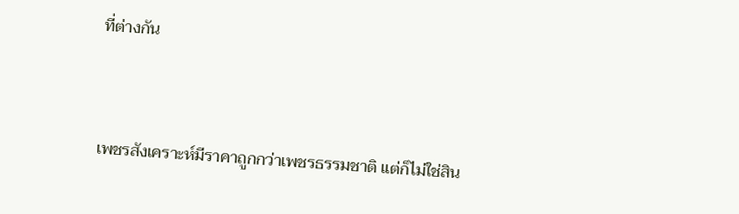ที่ต่างกัน



เพชรสังเคราะห์มีราคาถูกกว่าเพชรธรรมชาติ แต่ก็ไม่ใช่สิน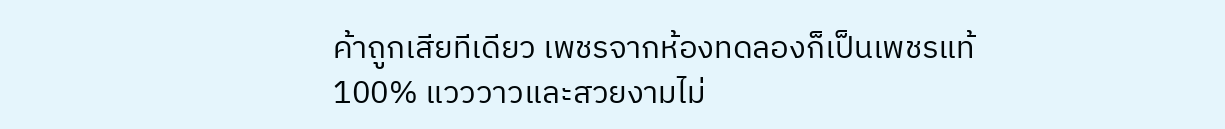ค้าถูกเสียทีเดียว เพชรจากห้องทดลองก็เป็นเพชรแท้ 100% แวววาวและสวยงามไม่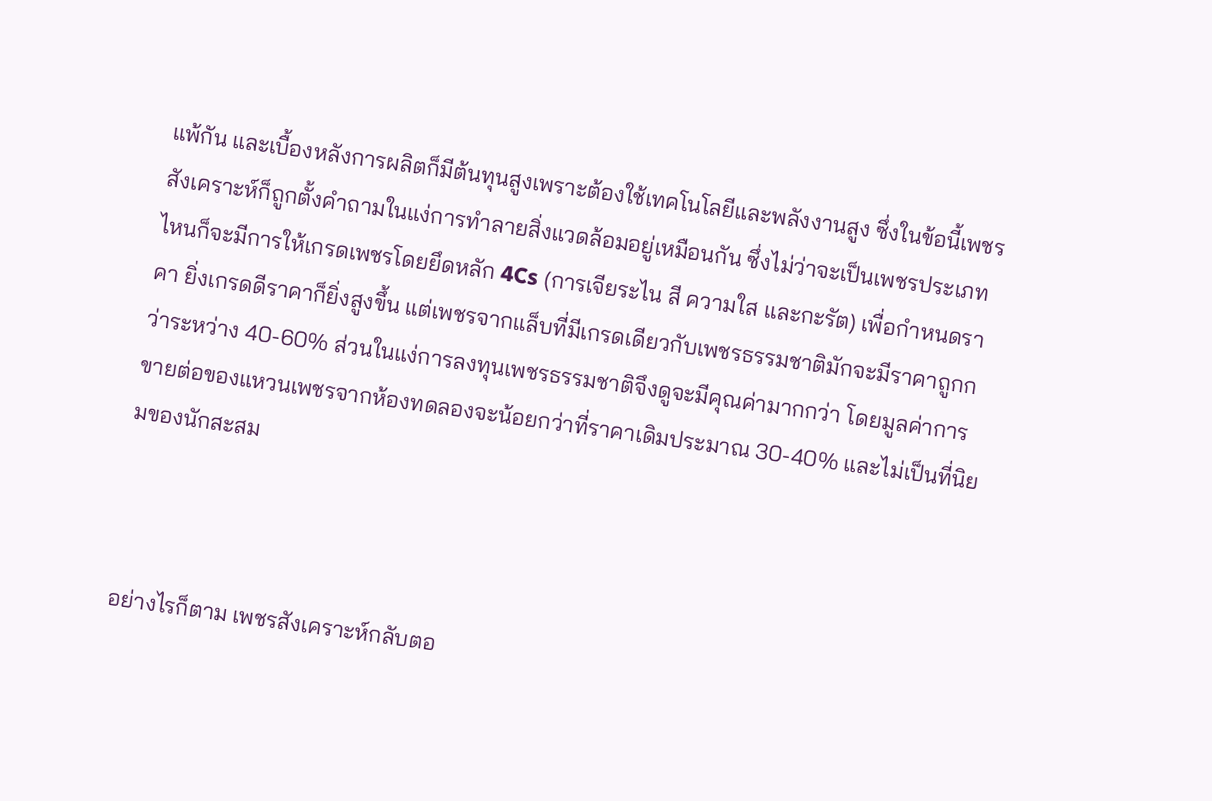แพ้กัน และเบื้องหลังการผลิตก็มีต้นทุนสูงเพราะต้องใช้เทคโนโลยีและพลังงานสูง ซึ่งในข้อนี้เพชรสังเคราะห์ก็ถูกตั้งคำถามในแง่การทำลายสิ่งแวดล้อมอยู่เหมือนกัน ซึ่งไม่ว่าจะเป็นเพชรประเภทไหนก็จะมีการให้เกรดเพชรโดยยึดหลัก 4Cs (การเจียระไน สี ความใส และกะรัต) เพื่อกำหนดราคา ยิ่งเกรดดีราคาก็ยิ่งสูงขึ้น แต่เพชรจากแล็บที่มีเกรดเดียวกับเพชรธรรมชาติมักจะมีราคาถูกกว่าระหว่าง 40-60% ส่วนในแง่การลงทุนเพชรธรรมชาติจึงดูจะมีคุณค่ามากกว่า โดยมูลค่าการขายต่อของแหวนเพชรจากห้องทดลองจะน้อยกว่าที่ราคาเดิมประมาณ 30-40% และไม่เป็นที่นิยมของนักสะสม



อย่างไรก็ตาม เพชรสังเคราะห์กลับตอ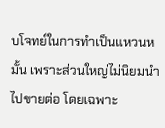บโจทย์ในการทำเป็นแหวนหมั้น เพราะส่วนใหญ่ไม่นิยมนำไปขายต่อ โดยเฉพาะ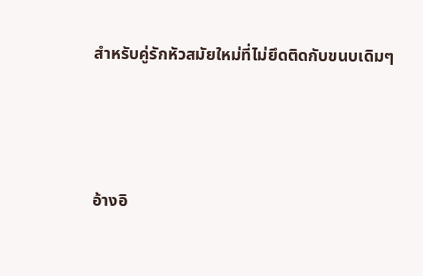สำหรับคู่รักหัวสมัยใหม่ที่ไม่ยึดติดกับขนบเดิมๆ



อ้างอิ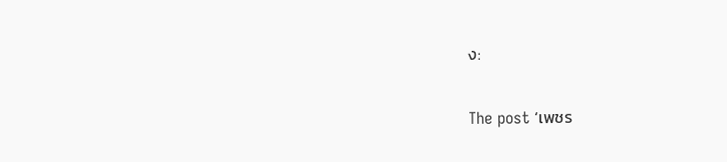ง:

The post ‘เพชร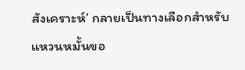สังเคราะห์’ กลายเป็นทางเลือกสำหรับแหวนหมั้นขอ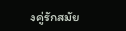งคู่รักสมัย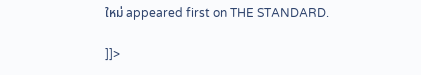ใหม่ appeared first on THE STANDARD.

]]>